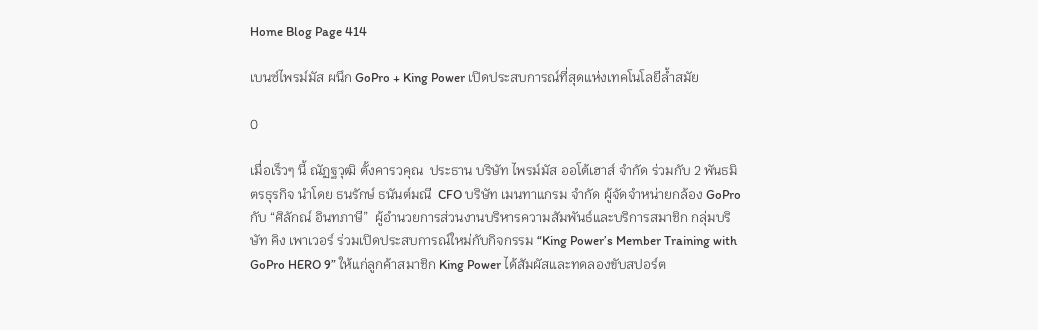Home Blog Page 414

เบนซ์ไพรม์มัส ผนึก GoPro + King Power เปิดประสบการณ์ที่สุดแห่งเทคโนโลยีล้ำสมัย

0

เมื่อเร็วๆ นี้ ณัฏฐวุฒิ ตั้งคารวคุณ  ประธาน บริษัท ไพรม์มัส ออโต้เฮาส์ จำกัด ร่วมกับ 2 พันธมิตรธุรกิจ นำโดย ธนรักษ์ ธนันต์มณี  CFO บริษัท เมนทาแกรม จำกัด ผู้จัดจำหน่ายกล้อง GoPro กับ “ศิลักณ์ อินทภาษี”  ผู้อำนวยการส่วนงานบริหารความสัมพันธ์และบริการสมาชิก กลุ่มบริษัท คิง เพาเวอร์ ร่วมเปิดประสบการณ์ใหม่กับกิจกรรม “King Power’s Member Training with GoPro HERO 9” ให้แก่ลูกค้าสมาชิก King Power ได้สัมผัสและทดลองขับสปอร์ต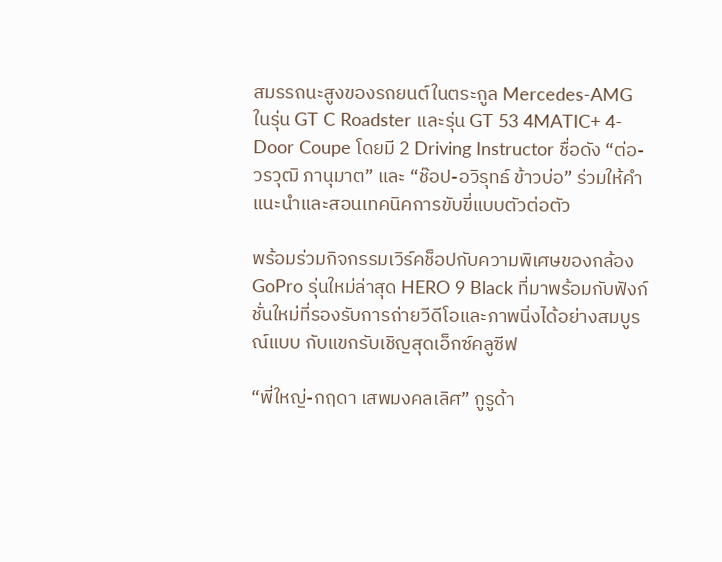สมรรถนะสูงของรถยนต์ในตระกูล Mercedes-AMG ในรุ่น GT C Roadster และรุ่น GT 53 4MATIC+ 4-Door Coupe โดยมี 2 Driving Instructor ชื่อดัง “ต่อ-วรวุฒิ ภานุมาต” และ “ช๊อป-อวิรุทธ์ ข้าวบ่อ” ร่วมให้คำแนะนำและสอนเทคนิคการขับขี่แบบตัวต่อตัว

พร้อมร่วมกิจกรรมเวิร์คช็อปกับความพิเศษของกล้อง GoPro รุ่นใหม่ล่าสุด HERO 9 Black ที่มาพร้อมกับฟังก์ชั่นใหม่ที่รองรับการถ่ายวีดีโอและภาพนิ่งได้อย่างสมบูรณ์แบบ กับแขกรับเชิญสุดเอ็กซ์คลูซีฟ

“พี่ใหญ่-กฤดา เสพมงคลเลิศ” กูรูด้า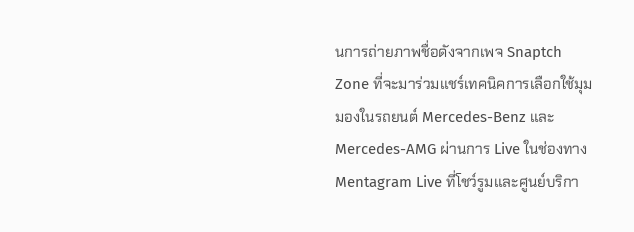นการถ่ายภาพชื่อดังจากเพจ Snaptch Zone ที่จะมาร่วมแชร์เทคนิคการเลือกใช้มุมมองในรถยนต์ Mercedes-Benz และ Mercedes-AMG ผ่านการ Live ในช่องทาง Mentagram Live ที่โชว์รูมและศูนย์บริกา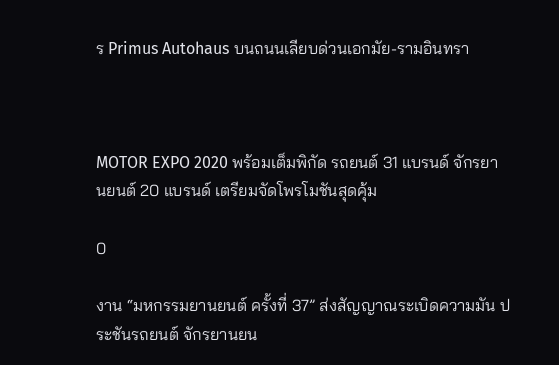ร Primus Autohaus บนถนนเลียบด่วนเอกมัย-รามอินทรา



MOTOR EXPO 2020 พร้อมเต็มพิกัด รถยนต์ 31 แบรนด์ จักรยานยนต์ 20 แบรนด์ เตรียมจัดโพรโมชันสุดคุ้ม

0

งาน “มหกรรมยานยนต์ ครั้งที่ 37” ส่งสัญญาณระเบิดความมัน ประชันรถยนต์ จักรยานยน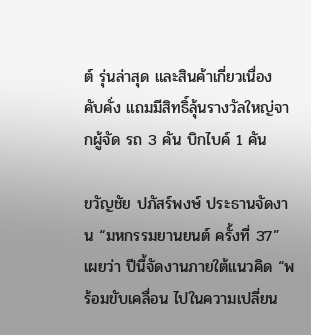ต์ รุ่นล่าสุด และสินค้าเกี่ยวเนื่อง คับคั่ง แถมมีสิทธิ์ลุ้นรางวัลใหญ่จากผู้จัด รถ 3 คัน บิกไบค์ 1 คัน

ขวัญชัย ปภัสร์พงษ์ ประธานจัดงาน “มหกรรมยานยนต์ ครั้งที่ 37” เผยว่า ปีนี้จัดงานภายใต้แนวคิด “พร้อมขับเคลื่อน ไปในความเปลี่ยน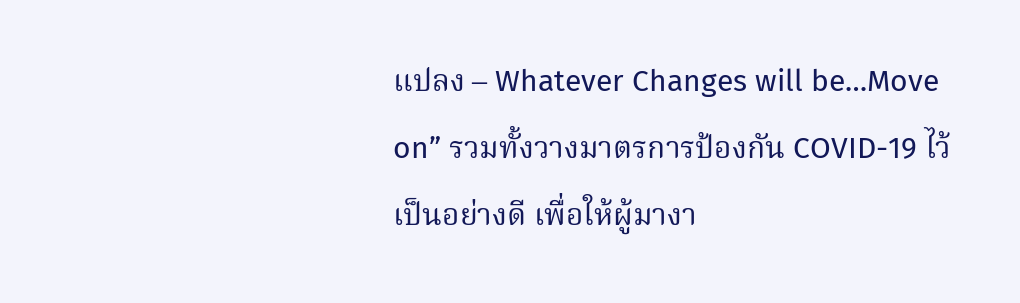แปลง – Whatever Changes will be…Move on” รวมทั้งวางมาตรการป้องกัน COVID-19 ไว้เป็นอย่างดี เพื่อให้ผู้มางา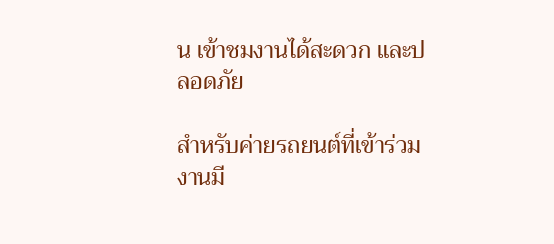น เข้าชมงานได้สะดวก และปลอดภัย

สำหรับค่ายรถยนต์ที่เข้าร่วมงานมี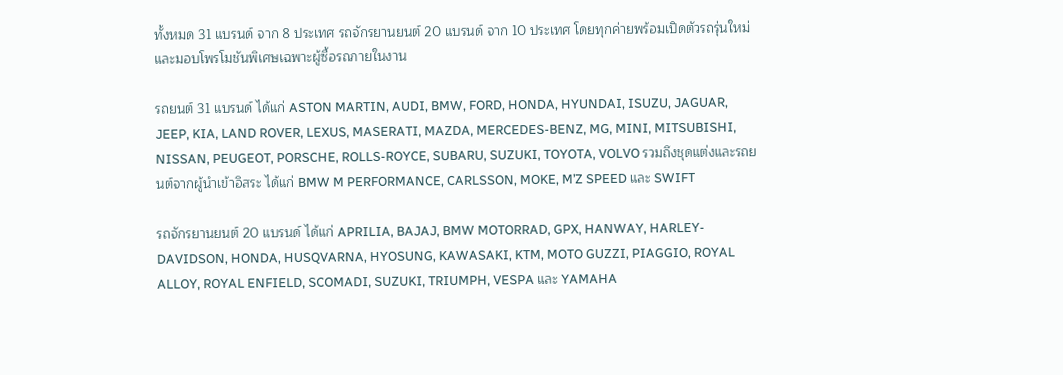ทั้งหมด 31 แบรนด์ จาก 8 ประเทศ รถจักรยานยนต์ 20 แบรนด์ จาก 10 ประเทศ โดยทุกค่ายพร้อมเปิดตัวรถรุ่นใหม่ และมอบโพรโมชันพิเศษเฉพาะผู้ซื้อรถภายในงาน

รถยนต์ 31 แบรนด์ ได้แก่ ASTON MARTIN, AUDI, BMW, FORD, HONDA, HYUNDAI, ISUZU, JAGUAR, JEEP, KIA, LAND ROVER, LEXUS, MASERATI, MAZDA, MERCEDES-BENZ, MG, MINI, MITSUBISHI, NISSAN, PEUGEOT, PORSCHE, ROLLS-ROYCE, SUBARU, SUZUKI, TOYOTA, VOLVO รวมถึงชุดแต่งและรถยนต์จากผู้นำเข้าอิสระ ได้แก่ BMW M PERFORMANCE, CARLSSON, MOKE, M’Z SPEED และ SWIFT

รถจักรยานยนต์ 20 แบรนด์ ได้แก่ APRILIA, BAJAJ, BMW MOTORRAD, GPX, HANWAY, HARLEY-DAVIDSON, HONDA, HUSQVARNA, HYOSUNG, KAWASAKI, KTM, MOTO GUZZI, PIAGGIO, ROYAL ALLOY, ROYAL ENFIELD, SCOMADI, SUZUKI, TRIUMPH, VESPA และ YAMAHA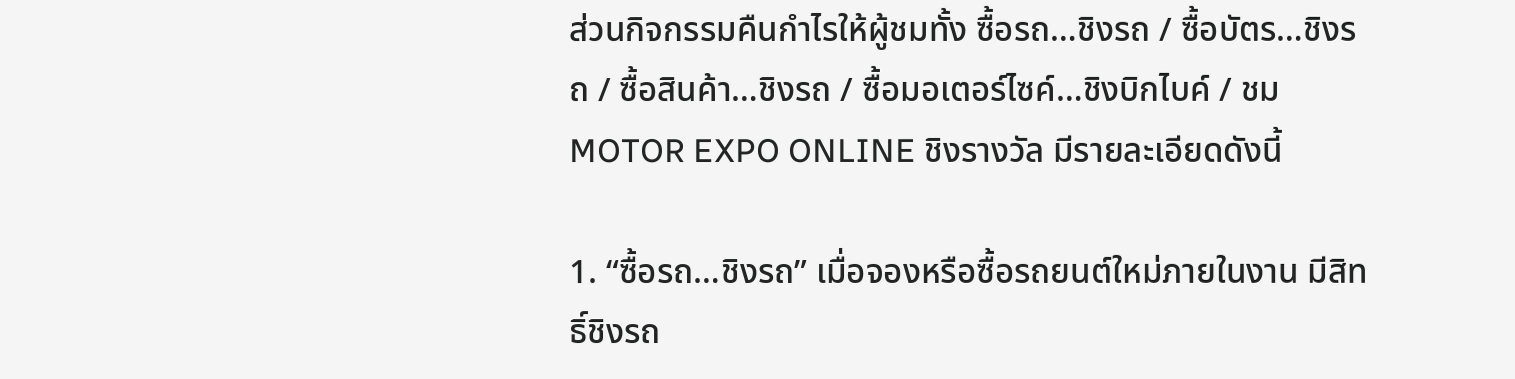ส่วนกิจกรรมคืนกำไรให้ผู้ชมทั้ง ซื้อรถ…ชิงรถ / ซื้อบัตร…ชิงรถ / ซื้อสินค้า…ชิงรถ / ซื้อมอเตอร์ไซค์…ชิงบิกไบค์ / ชม MOTOR EXPO ONLINE ชิงรางวัล มีรายละเอียดดังนี้

1. “ซื้อรถ…ชิงรถ” เมื่อจองหรือซื้อรถยนต์ใหม่ภายในงาน มีสิทธิ์ชิงรถ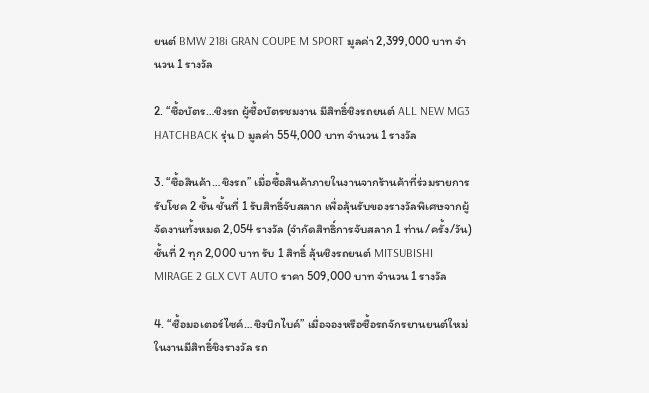ยนต์ BMW 218i GRAN COUPE M SPORT มูลค่า 2,399,000 บาท จำนวน 1 รางวัล

2. “ซื้อบัตร…ชิงรถ ผู้ซื้อบัตรชมงาน มีสิทธิ์ชิงรถยนต์ ALL NEW MG3 HATCHBACK รุ่น D มูลค่า 554,000 บาท จำนวน 1 รางวัล

3. “ซื้อสินค้า…ชิงรถ” เมื่อซื้อสินค้าภายในงานจากร้านค้าที่ร่วมรายการรับโชค 2 ชั้น ชั้นที่ 1 รับสิทธิ์จับสลาก เพื่อลุ้นรับของรางวัลพิเศษจากผู้จัดงานทั้งหมด 2,054 รางวัล (จำกัดสิทธิ์การจับสลาก 1 ท่าน/ครั้ง/วัน) ชั้นที่ 2 ทุก 2,000 บาท รับ 1 สิทธิ์ ลุ้นชิงรถยนต์ MITSUBISHI MIRAGE 2 GLX CVT AUTO ราคา 509,000 บาท จำนวน 1 รางวัล

4. “ซื้อมอเตอร์ไซค์…ชิงบิกไบค์” เมื่อจองหรือซื้อรถจักรยานยนต์ใหม่ในงานมีสิทธิ์ชิงรางวัล รถ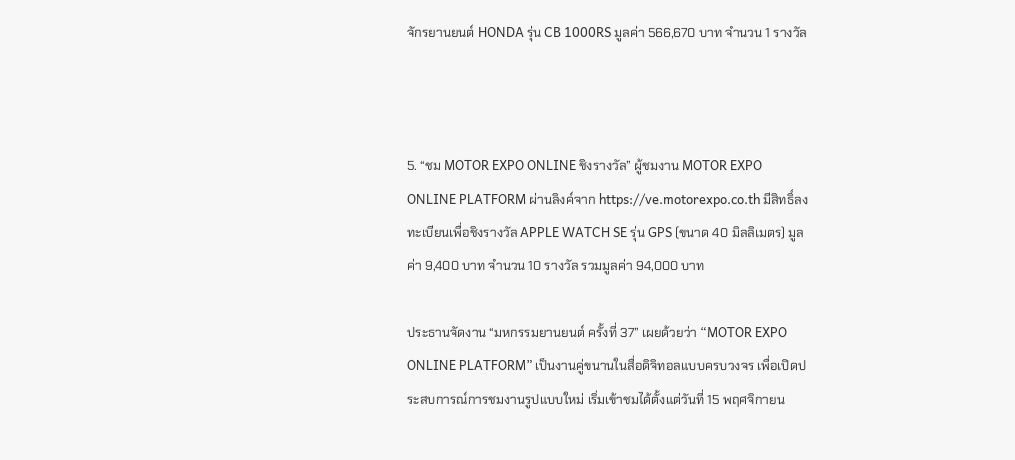จักรยานยนต์ HONDA รุ่น CB 1000RS มูลค่า 566,670 บาท จำนวน 1 รางวัล



5. “ชม MOTOR EXPO ONLINE ชิงรางวัล” ผู้ชมงาน MOTOR EXPO ONLINE PLATFORM ผ่านลิงค์จาก https://ve.motorexpo.co.th มีสิทธิ์ลงทะเบียนเพื่อชิงรางวัล APPLE WATCH SE รุ่น GPS (ขนาด 40 มิลลิเมตร) มูลค่า 9,400 บาท จำนวน 10 รางวัล รวมมูลค่า 94,000 บาท

ประธานจัดงาน “มหกรรมยานยนต์ ครั้งที่ 37” เผยด้วยว่า “MOTOR EXPO ONLINE PLATFORM” เป็นงานคู่ขนานในสื่อดิจิทอลแบบครบวงจร เพื่อเปิดประสบการณ์การชมงานรูปแบบใหม่ เริ่มเข้าชมได้ตั้งแต่วันที่ 15 พฤศจิกายน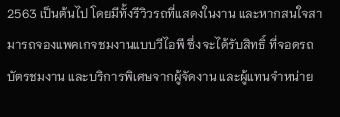2563 เป็นต้นไป โดยมีทั้งรีวิวรถที่แสดงในงาน และหากสนใจสามารถจองแพคเกจชมงานแบบวีไอพี ซึ่งจะได้รับสิทธิ์ ที่จอดรถ บัตรชมงาน และบริการพิเศษจากผู้จัดงาน และผู้แทนจำหน่าย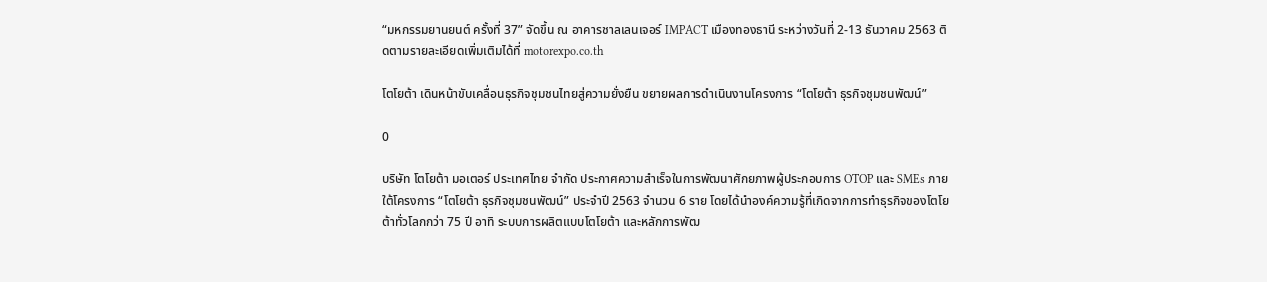“มหกรรมยานยนต์ ครั้งที่ 37” จัดขึ้น ณ อาคารชาลเลนเจอร์ IMPACT เมืองทองธานี ระหว่างวันที่ 2-13 ธันวาคม 2563 ติดตามรายละเอียดเพิ่มเติมได้ที่ motorexpo.co.th

โตโยต้า เดินหน้าขับเคลื่อนธุรกิจชุมชนไทยสู่ความยั่งยืน ขยายผลการดำเนินงานโครงการ “โตโยต้า ธุรกิจชุมชนพัฒน์”

0

บริษัท โตโยต้า มอเตอร์ ประเทศไทย จำกัด ประกาศความสำเร็จในการพัฒนาศักยภาพผู้ประกอบการ OTOP และ SMEs ภายใต้โครงการ “โตโยต้า ธุรกิจชุมชนพัฒน์” ประจำปี 2563 จำนวน 6 ราย โดยได้นำองค์ความรู้ที่เกิดจากการทำธุรกิจของโตโยต้าทั่วโลกกว่า 75 ปี อาทิ ระบบการผลิตแบบโตโยต้า และหลักการพัฒ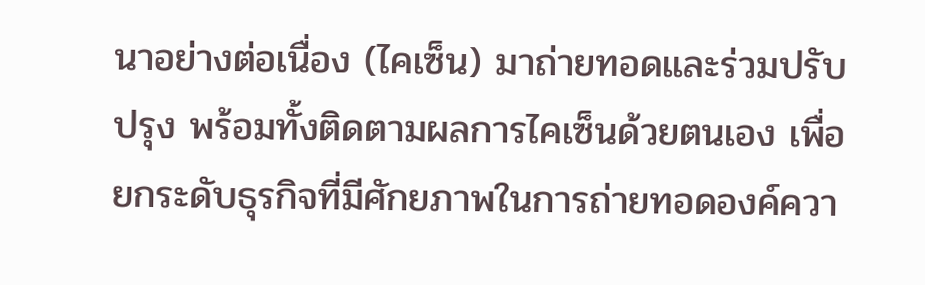นาอย่างต่อเนื่อง (ไคเซ็น) มาถ่ายทอดและร่วมปรับปรุง พร้อมทั้งติดตามผลการไคเซ็นด้วยตนเอง เพื่อยกระดับธุรกิจที่มีศักยภาพในการถ่ายทอดองค์ควา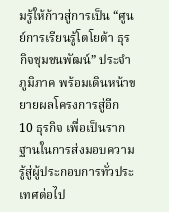มรู้ให้ก้าวสู่การเป็น “ศูนย์การเรียนรู้โตโยต้า ธุรกิจชุมชนพัฒน์” ประจำภูมิภาค พร้อมเดินหน้าขยายผลโครงการสู่อีก 10 ธุรกิจ เพื่อเป็นรากฐานในการส่งมอบความรู้สู่ผู้ประกอบการทั่วประเทศต่อไป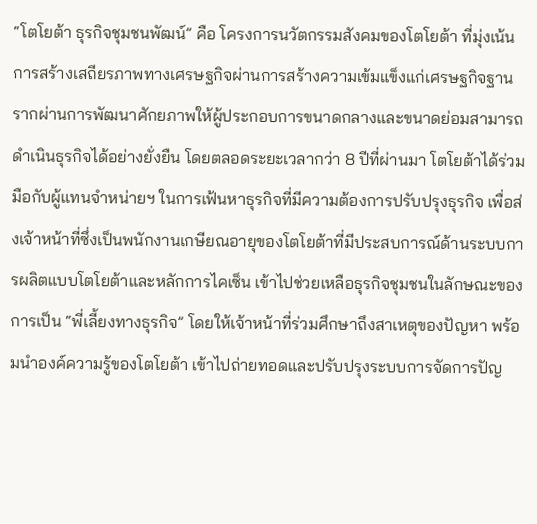“โตโยต้า ธุรกิจชุมชนพัฒน์” คือ โครงการนวัตกรรมสังคมของโตโยต้า ที่มุ่งเน้นการสร้างเสถียรภาพทางเศรษฐกิจผ่านการสร้างความเข้มแข็งแก่เศรษฐกิจฐานรากผ่านการพัฒนาศักยภาพให้ผู้ประกอบการขนาดกลางและขนาดย่อมสามารถดำเนินธุรกิจได้อย่างยั่งยืน โดยตลอดระยะเวลากว่า 8 ปีที่ผ่านมา โตโยต้าได้ร่วมมือกับผู้แทนจำหน่ายฯ ในการเฟ้นหาธุรกิจที่มีความต้องการปรับปรุงธุรกิจ เพื่อส่งเจ้าหน้าที่ซึ่งเป็นพนักงานเกษียณอายุของโตโยต้าที่มีประสบการณ์ด้านระบบการผลิตแบบโตโยต้าและหลักการไคเซ็น เข้าไปช่วยเหลือธุรกิจชุมชนในลักษณะของการเป็น “พี่เลี้ยงทางธุรกิจ” โดยให้เจ้าหน้าที่ร่วมศึกษาถึงสาเหตุของปัญหา พร้อมนำองค์ความรู้ของโตโยต้า เข้าไปถ่ายทอดและปรับปรุงระบบการจัดการปัญ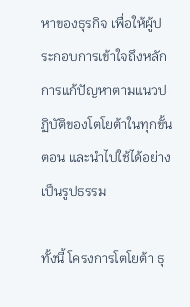หาของธุรกิจ เพื่อให้ผู้ประกอบการเข้าใจถึงหลักการแก้ปัญหาตามแนวปฏิบัติของโตโยต้าในทุกขั้นตอน และนำไปใช้ได้อย่างเป็นรูปธรรม

ทั้งนี้ โครงการโตโยต้า ธุ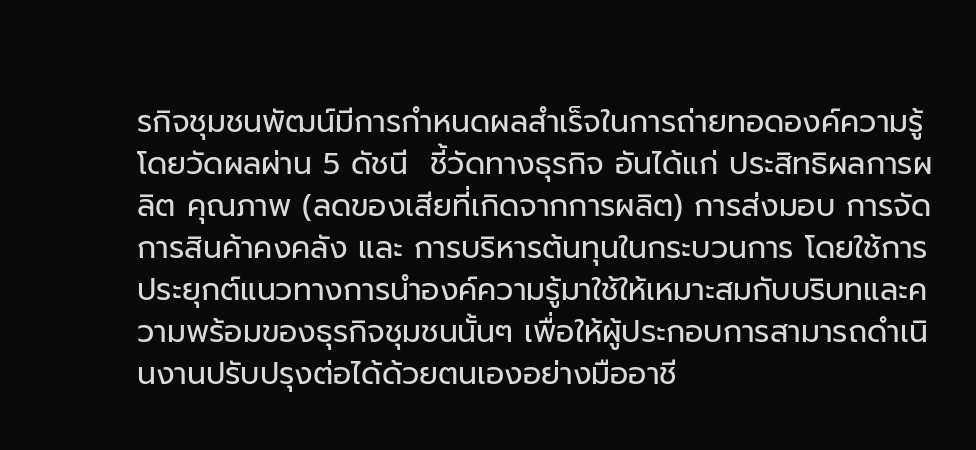รกิจชุมชนพัฒน์มีการกำหนดผลสำเร็จในการถ่ายทอดองค์ความรู้ โดยวัดผลผ่าน 5 ดัชนี  ชี้วัดทางธุรกิจ อันได้แก่ ประสิทธิผลการผลิต คุณภาพ (ลดของเสียที่เกิดจากการผลิต) การส่งมอบ การจัดการสินค้าคงคลัง และ การบริหารต้นทุนในกระบวนการ โดยใช้การประยุกต์แนวทางการนำองค์ความรู้มาใช้ให้เหมาะสมกับบริบทและความพร้อมของธุรกิจชุมชนนั้นๆ เพื่อให้ผู้ประกอบการสามารถดำเนินงานปรับปรุงต่อได้ด้วยตนเองอย่างมืออาชี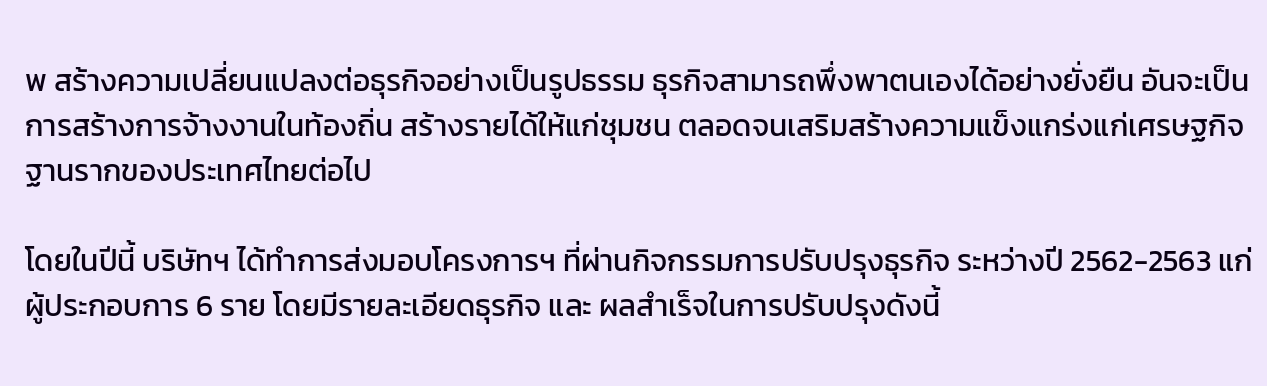พ สร้างความเปลี่ยนแปลงต่อธุรกิจอย่างเป็นรูปธรรม ธุรกิจสามารถพึ่งพาตนเองได้อย่างยั่งยืน อันจะเป็นการสร้างการจ้างงานในท้องถิ่น สร้างรายได้ให้แก่ชุมชน ตลอดจนเสริมสร้างความแข็งแกร่งแก่เศรษฐกิจฐานรากของประเทศไทยต่อไป

โดยในปีนี้ บริษัทฯ ได้ทำการส่งมอบโครงการฯ ที่ผ่านกิจกรรมการปรับปรุงธุรกิจ ระหว่างปี 2562-2563 แก่ผู้ประกอบการ 6 ราย โดยมีรายละเอียดธุรกิจ และ ผลสำเร็จในการปรับปรุงดังนี้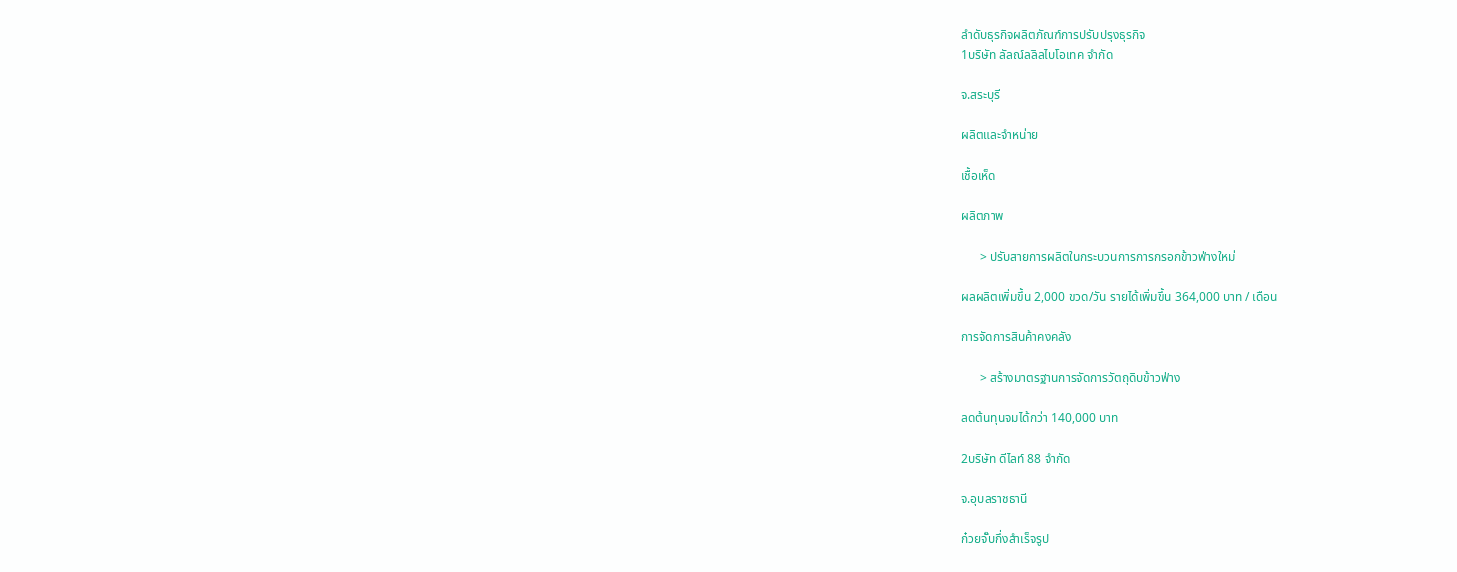ลำดับธุรกิจผลิตภัณฑ์การปรับปรุงธุรกิจ
1บริษัท ลัลณ์ลลิลไบโอเทค จำกัด

จ.สระบุรี

ผลิตและจำหน่าย

เชื้อเห็ด

ผลิตภาพ

      > ปรับสายการผลิตในกระบวนการการกรอกข้าวฟ่างใหม่

ผลผลิตเพิ่มขึ้น 2,000 ขวด/วัน รายได้เพิ่มขึ้น 364,000 บาท / เดือน

การจัดการสินค้าคงคลัง

      > สร้างมาตรฐานการจัดการวัตถุดิบข้าวฟ่าง

ลดต้นทุนจมได้กว่า 140,000 บาท

2บริษัท ดีไลท์ 88 จํากัด

จ.อุบลราชธานี

ก๋วยจั๊บกึ่งสำเร็จรูป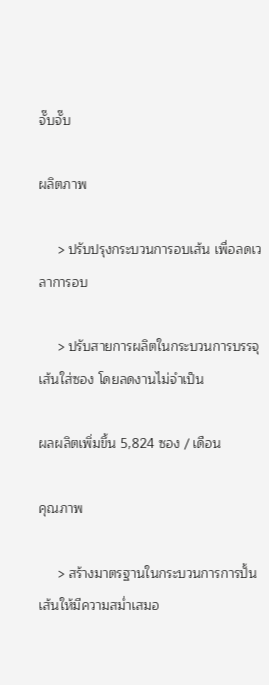จั๊บจั๊บ

ผลิตภาพ

     > ปรับปรุงกระบวนการอบเส้น เพื่อลดเวลาการอบ

     > ปรับสายการผลิตในกระบวนการบรรจุเส้นใส่ซอง โดยลดงานไม่จำเป็น

ผลผลิตเพิ่มขึ้น 5,824 ซอง / เดือน

คุณภาพ

     > สร้างมาตรฐานในกระบวนการการปั้นเส้นให้มีความสม่ำเสมอ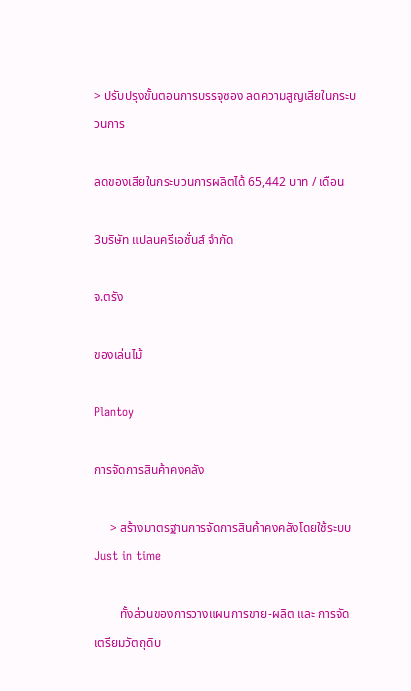> ปรับปรุงขั้นตอนการบรรจุซอง ลดความสูญเสียในกระบวนการ

ลดของเสียในกระบวนการผลิตได้ 65,442 บาท / เดือน

3บริษัท แปลนครีเอชั่นส์ จำกัด

จ.ตรัง

ของเล่นไม้

Plantoy

การจัดการสินค้าคงคลัง

     > สร้างมาตรฐานการจัดการสินค้าคงคลังโดยใช้ระบบ Just in time

        ทั้งส่วนของการวางแผนการขาย-ผลิต และ การจัดเตรียมวัตถุดิบ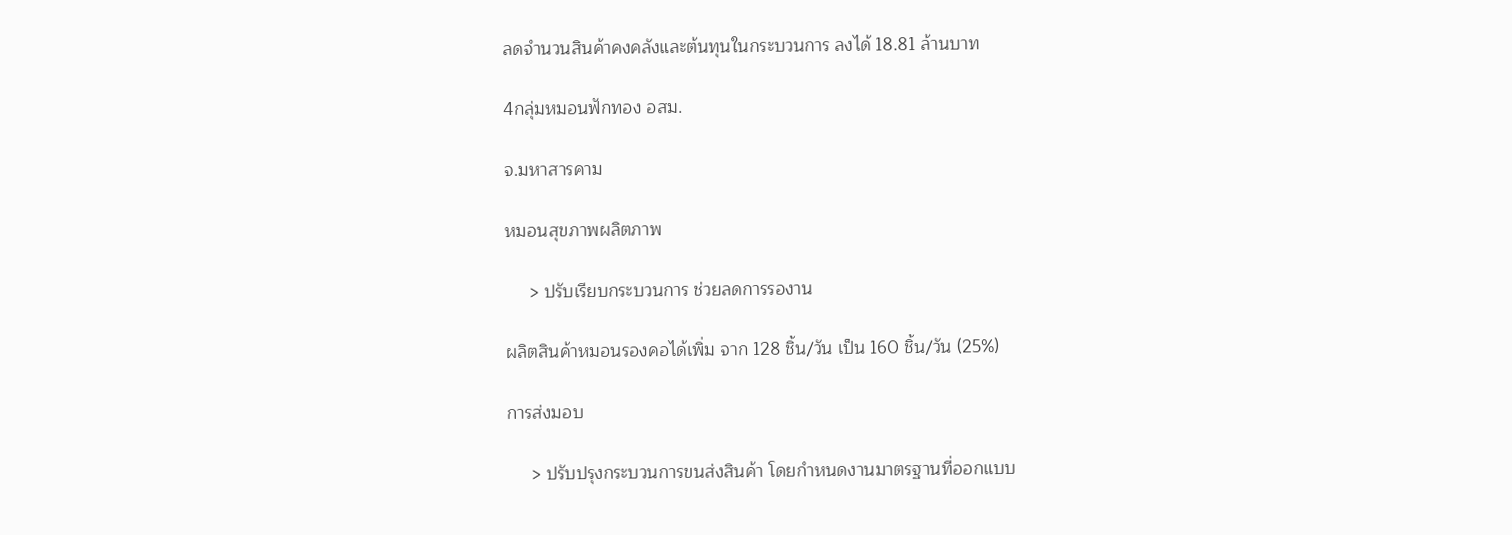ลดจำนวนสินค้าคงคลังและต้นทุนในกระบวนการ ลงได้ 18.81 ล้านบาท

4กลุ่มหมอนฟักทอง อสม.

จ.มหาสารคาม

หมอนสุขภาพผลิตภาพ

     > ปรับเรียบกระบวนการ ช่วยลดการรองาน

ผลิตสินค้าหมอนรองคอได้เพิ่ม จาก 128 ชิ้น/วัน เป็น 160 ชิ้น/วัน (25%)

การส่งมอบ

     > ปรับปรุงกระบวนการขนส่งสินค้า โดยกำหนดงานมาตรฐานที่ออกแบบ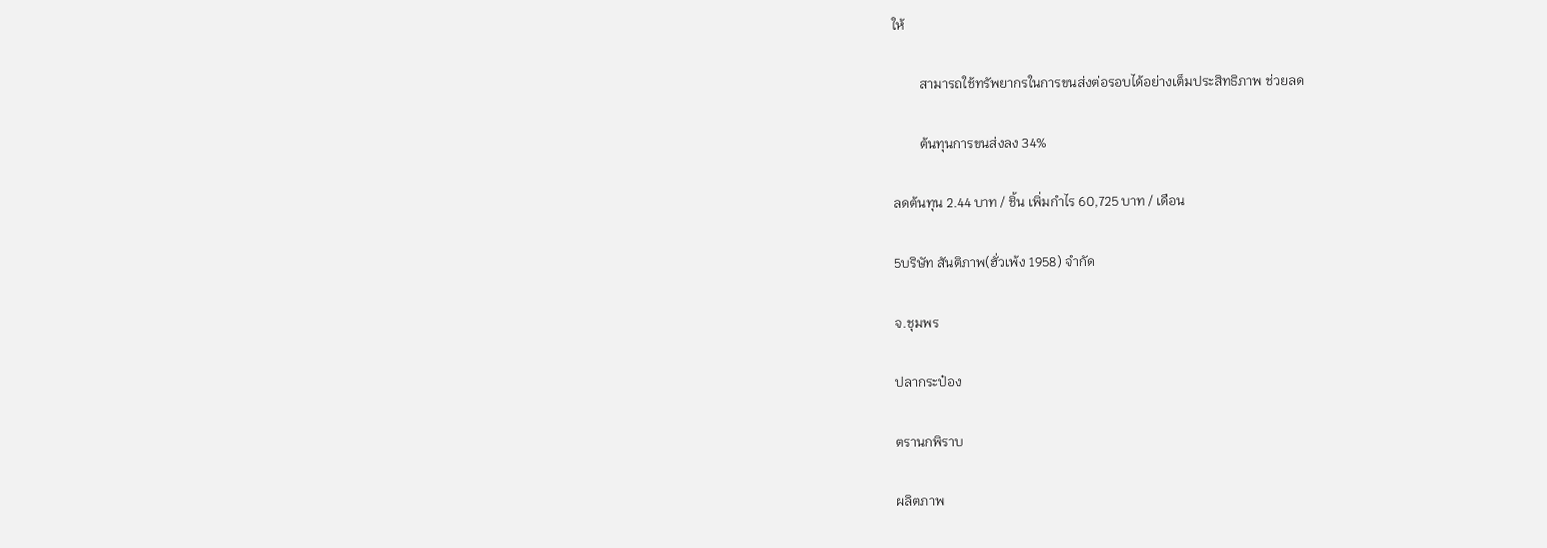ให้

        สามารถใช้ทรัพยากรในการขนส่งต่อรอบได้อย่างเต็มประสิทธิภาพ ช่วยลด

        ต้นทุนการขนส่งลง 34%

ลดต้นทุน 2.44 บาท / ชิ้น เพิ่มกำไร 60,725 บาท / เดือน

5บริษัท สันติภาพ(ฮั่วเพ้ง 1958) จำกัด

จ.ชุมพร

ปลากระป๋อง

ตรานกพิราบ

ผลิตภาพ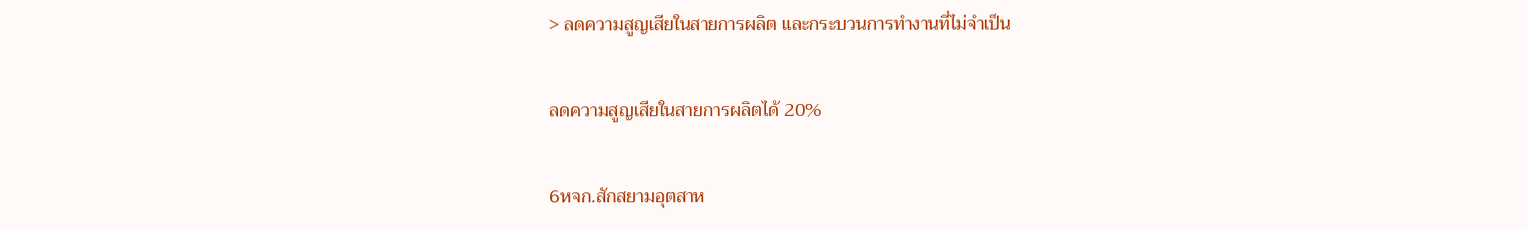> ลดความสูญเสียในสายการผลิต และกระบวนการทำงานที่ไม่จำเป็น

ลดความสูญเสียในสายการผลิตได้ 20%

6หจก.สักสยามอุตสาห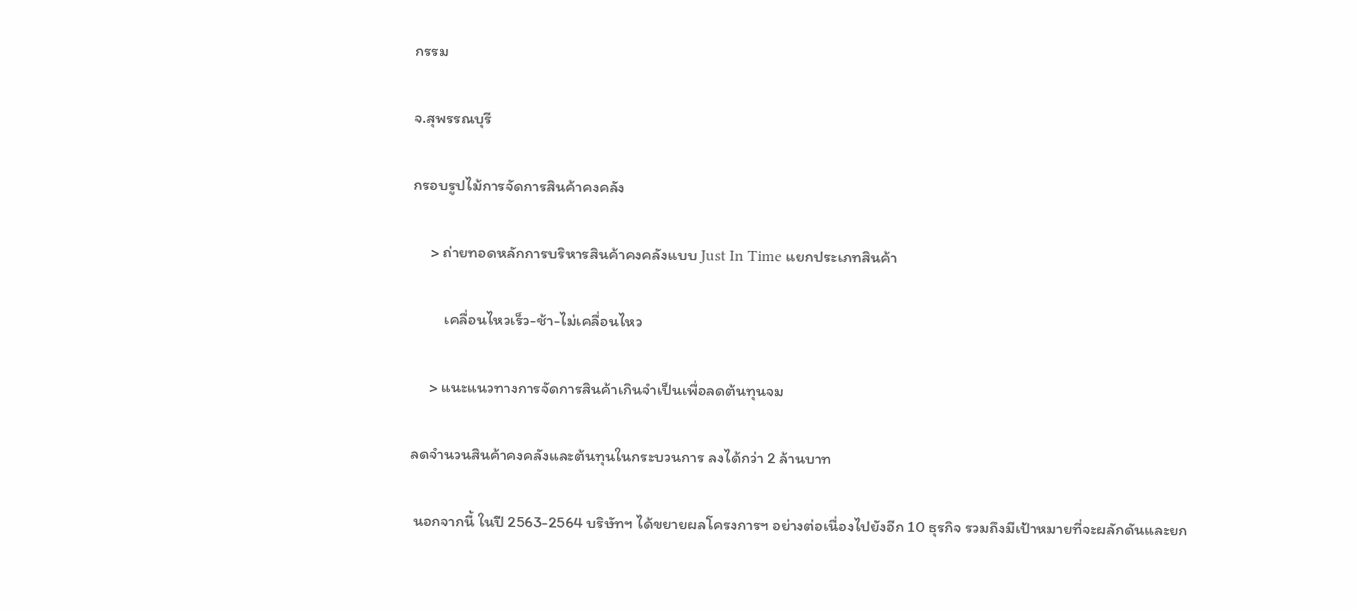กรรม

จ.สุพรรณบุรี

กรอบรูปไม้การจัดการสินค้าคงคลัง

     > ถ่ายทอดหลักการบริหารสินค้าคงคลังแบบ Just In Time แยกประเภทสินค้า

         เคลื่อนไหวเร็ว-ช้า-ไม่เคลื่อนไหว

     > แนะแนวทางการจัดการสินค้าเกินจำเป็นเพื่อลดต้นทุนจม

ลดจำนวนสินค้าคงคลังและต้นทุนในกระบวนการ ลงได้กว่า 2 ล้านบาท

 นอกจากนี้ ในปี 2563-2564 บริษัทฯ ได้ขยายผลโครงการฯ อย่างต่อเนื่องไปยังอีก 10 ธุรกิจ รวมถึงมีเป้าหมายที่จะผลักดันและยก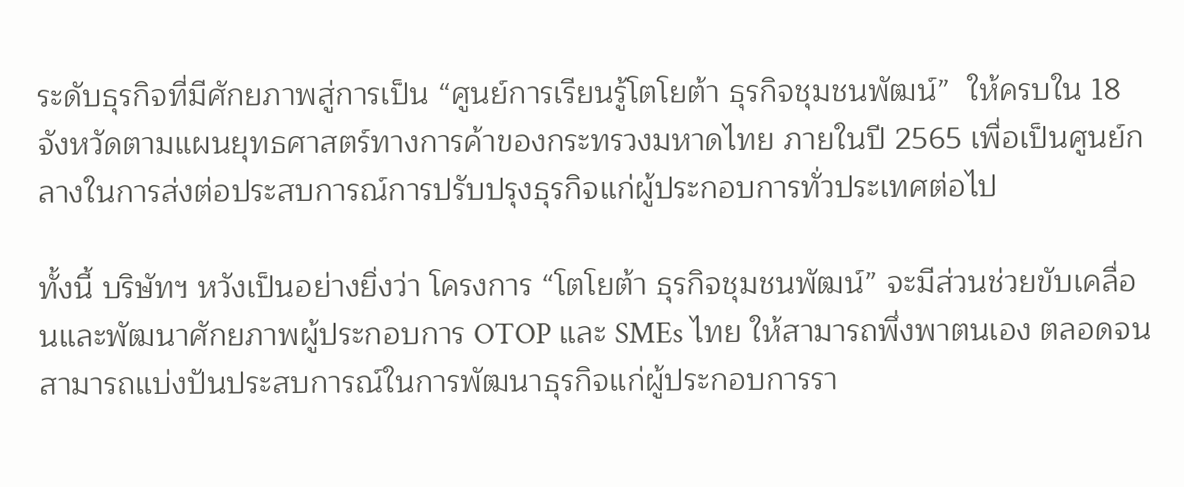ระดับธุรกิจที่มีศักยภาพสู่การเป็น “ศูนย์การเรียนรู้โตโยต้า ธุรกิจชุมชนพัฒน์”  ให้ครบใน 18 จังหวัดตามแผนยุทธศาสตร์ทางการค้าของกระทรวงมหาดไทย ภายในปี 2565 เพื่อเป็นศูนย์กลางในการส่งต่อประสบการณ์การปรับปรุงธุรกิจแก่ผู้ประกอบการทั่วประเทศต่อไป

ทั้งนี้ บริษัทฯ หวังเป็นอย่างยิ่งว่า โครงการ “โตโยต้า ธุรกิจชุมชนพัฒน์” จะมีส่วนช่วยขับเคลื่อนและพัฒนาศักยภาพผู้ประกอบการ OTOP และ SMEs ไทย ให้สามารถพึ่งพาตนเอง ตลอดจนสามารถแบ่งปันประสบการณ์ในการพัฒนาธุรกิจแก่ผู้ประกอบการรา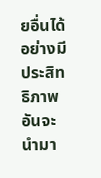ยอื่นได้อย่างมีประสิทธิภาพ  อันจะนำมา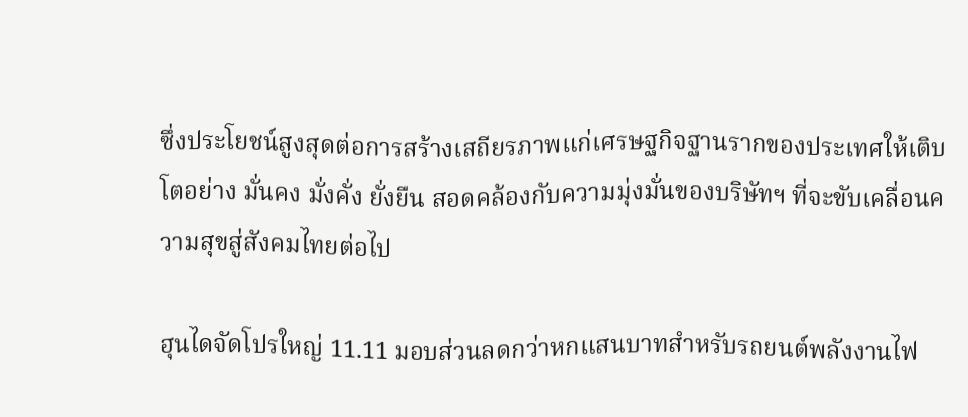ซึ่งประโยชน์สูงสุดต่อการสร้างเสถียรภาพแก่เศรษฐกิจฐานรากของประเทศให้เติบโตอย่าง มั่นคง มั่งคั่ง ยั่งยืน สอดคล้องกับความมุ่งมั่นของบริษัทฯ ที่จะขับเคลื่อนความสุขสู่สังคมไทยต่อไป

ฮุนไดจัดโปรใหญ่ 11.11 มอบส่วนลดกว่าหกแสนบาทสำหรับรถยนต์พลังงานไฟ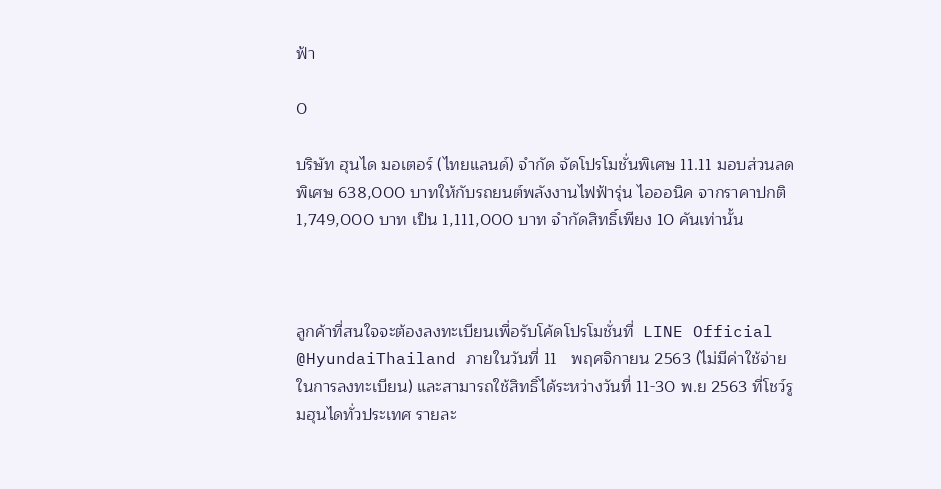ฟ้า

0

บริษัท ฮุนได มอเตอร์ (ไทยแลนด์) จำกัด จัดโปรโมชั่นพิเศษ 11.11 มอบส่วนลดพิเศษ 638,000 บาทให้กับรถยนต์พลังงานไฟฟ้ารุ่น ไอออนิค จากราคาปกติ 1,749,000 บาท เป็น 1,111,000 บาท จำกัดสิทธิ์เพียง 10 คันเท่านั้น



ลูกค้าที่สนใจจะต้องลงทะเบียนเพื่อรับโค้ดโปรโมชั่นที่  LINE Official @HyundaiThailand ภายในวันที่ 11   พฤศจิกายน 2563 (ไม่มีค่าใช้จ่ายในการลงทะเบียน) และสามารถใช้สิทธิ์ได้ระหว่างวันที่ 11-30 พ.ย 2563 ที่โชว์รูมฮุนไดทั่วประเทศ รายละ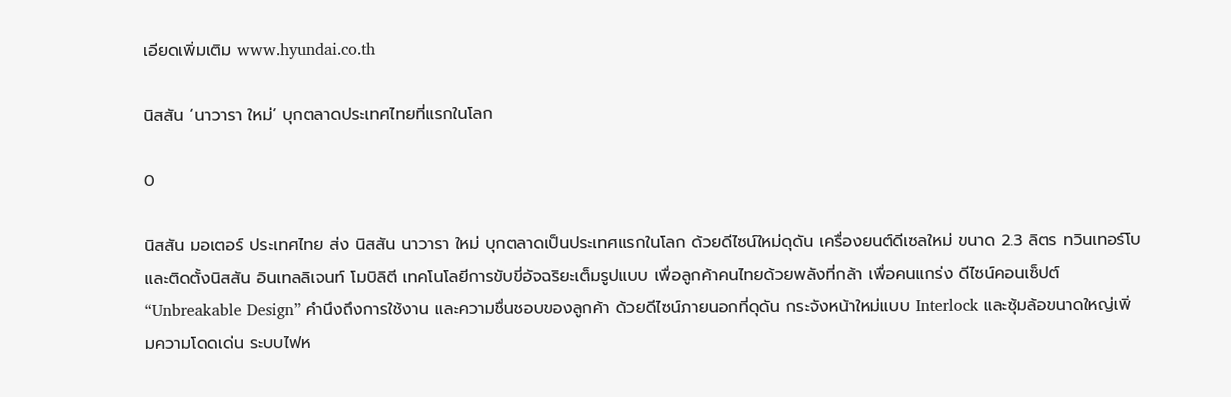เอียดเพิ่มเติม www.hyundai.co.th

นิสสัน ‘นาวารา ใหม่’ บุกตลาดประเทศไทยที่แรกในโลก

0

นิสสัน มอเตอร์ ประเทศไทย ส่ง นิสสัน นาวารา ใหม่ บุกตลาดเป็นประเทศแรกในโลก ด้วยดีไซน์ใหม่ดุดัน เครื่องยนต์ดีเซลใหม่ ขนาด 2.3 ลิตร ทวินเทอร์โบ และติดตั้งนิสสัน อินเทลลิเจนท์ โมบิลิตี เทคโนโลยีการขับขี่อัจฉริยะเต็มรูปแบบ เพื่อลูกค้าคนไทยด้วยพลังที่กล้า เพื่อคนแกร่ง ดีไซน์คอนเซ็ปต์ “Unbreakable Design” คำนึงถึงการใช้งาน และความชื่นชอบของลูกค้า ด้วยดีไซน์ภายนอกที่ดุดัน กระจังหน้าใหม่แบบ Interlock และซุ้มล้อขนาดใหญ่เพิ่มความโดดเด่น ระบบไฟห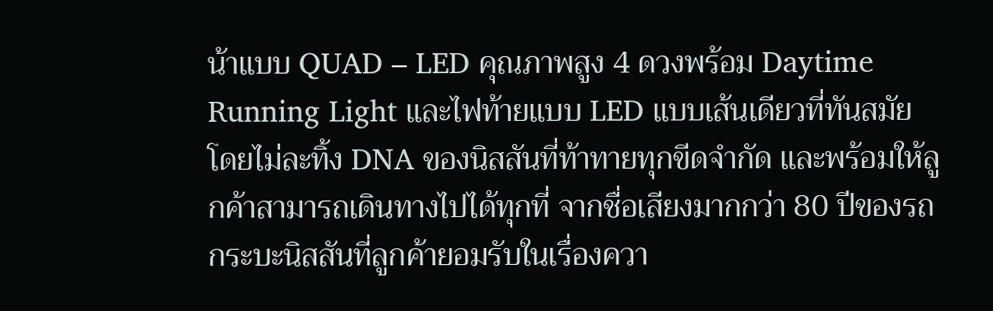น้าแบบ QUAD – LED คุณภาพสูง 4 ดวงพร้อม Daytime Running Light และไฟท้ายแบบ LED แบบเส้นเดียวที่ทันสมัย โดยไม่ละทิ้ง DNA ของนิสสันที่ท้าทายทุกขีดจำกัด และพร้อมให้ลูกค้าสามารถเดินทางไปได้ทุกที่ จากชื่อเสียงมากกว่า 80 ปีของรถกระบะนิสสันที่ลูกค้ายอมรับในเรื่องควา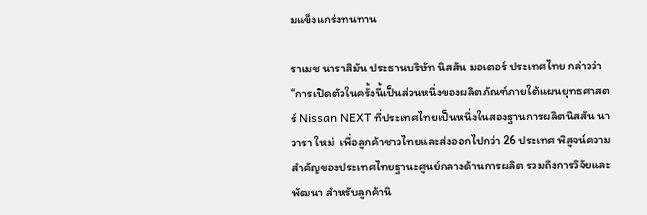มแข็งแกร่งทนทาน

ราเมช นาราสิมัน ประธานบริษัท นิสสัน มอเตอร์ ประเทศไทย กล่าวว่า “การเปิดตัวในครั้งนี้เป็นส่วนหนึ่งของผลิตภัณฑ์ภายใต้แผนยุทธศาสตร์ Nissan NEXT ที่ประเทศไทยเป็นหนึ่งในสองฐานการผลิตนิสสัน นาวารา ใหม่  เพื่อลูกค้าชาวไทยและส่งออกไปกว่า 26 ประเทศ พิสูจน์ความสำคัญของประเทศไทยฐานะศูนย์กลางด้านการผลิต รวมถึงการวิจัยและพัฒนา สำหรับลูกค้านิ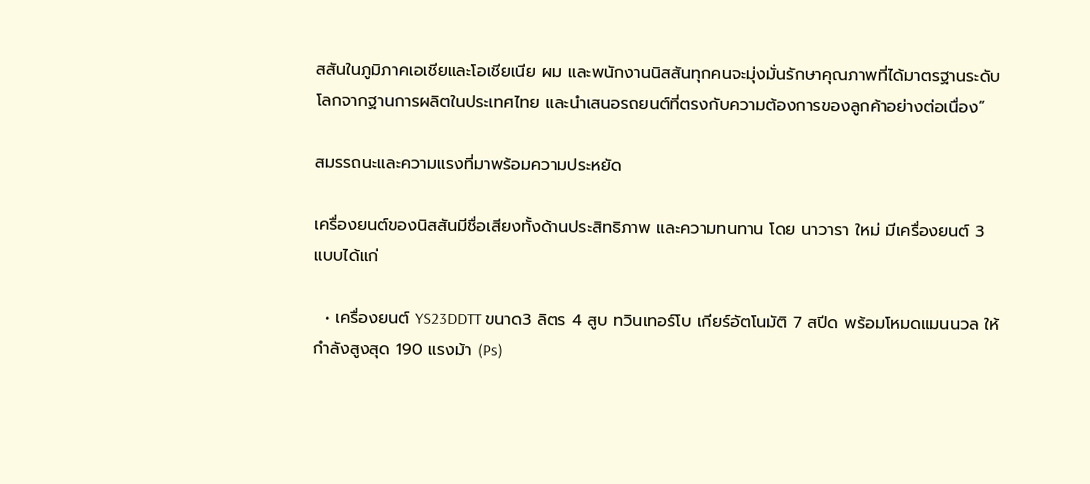สสันในภูมิภาคเอเชียและโอเชียเนีย ผม และพนักงานนิสสันทุกคนจะมุ่งมั่นรักษาคุณภาพที่ได้มาตรฐานระดับโลกจากฐานการผลิตในประเทศไทย และนำเสนอรถยนต์ที่ตรงกับความต้องการของลูกค้าอย่างต่อเนื่อง”

สมรรถนะและความแรงที่มาพร้อมความประหยัด

เครื่องยนต์ของนิสสันมีชื่อเสียงทั้งด้านประสิทธิภาพ และความทนทาน โดย นาวารา ใหม่ มีเครื่องยนต์ 3 แบบได้แก่

  • เครื่องยนต์ YS23DDTT ขนาด3 ลิตร 4 สูบ ทวินเทอร์โบ เกียร์อัตโนมัติ 7 สปีด พร้อมโหมดแมนนวล ให้กำลังสูงสุด 190 แรงม้า (Ps)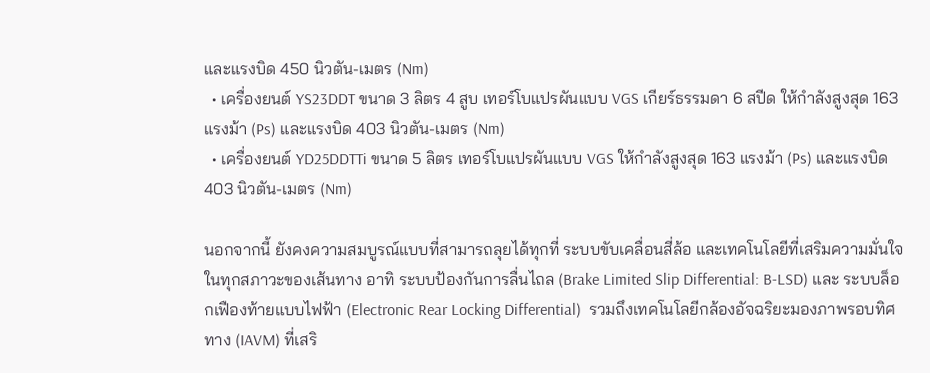และแรงบิด 450 นิวตัน-เมตร (Nm)
  • เครื่องยนต์ YS23DDT ขนาด 3 ลิตร 4 สูบ เทอร์โบแปรผันแบบ VGS เกียร์ธรรมดา 6 สปีด ให้กำลังสูงสุด 163 แรงม้า (Ps) และแรงบิด 403 นิวตัน-เมตร (Nm)
  • เครื่องยนต์ YD25DDTTi ขนาด 5 ลิตร เทอร์โบแปรผันแบบ VGS ให้กำลังสูงสุด 163 แรงม้า (Ps) และแรงบิด 403 นิวตัน-เมตร (Nm)

นอกจากนี้ ยังคงความสมบูรณ์แบบที่สามารถลุยได้ทุกที่ ระบบขับเคลื่อนสี่ล้อ และเทคโนโลยีที่เสริมความมั่นใจในทุกสภาวะของเส้นทาง อาทิ ระบบป้องกันการลื่นไถล (Brake Limited Slip Differential: B-LSD) และ ระบบล็อกเฟืองท้ายแบบไฟฟ้า (Electronic Rear Locking Differential)  รวมถึงเทคโนโลยีกล้องอัจฉริยะมองภาพรอบทิศทาง (IAVM) ที่เสริ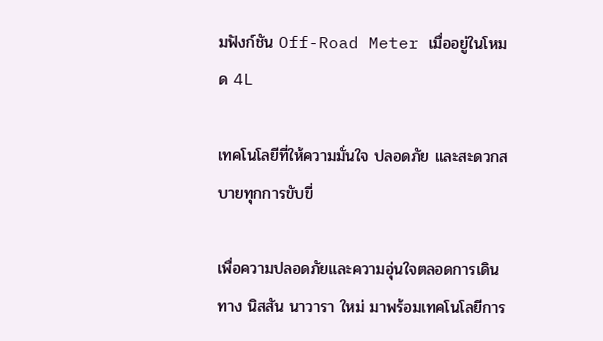มฟังก์ชัน Off-Road Meter เมื่ออยู่ในโหมด 4L

เทคโนโลยีที่ให้ความมั่นใจ ปลอดภัย และสะดวกสบายทุกการขับขี่

เพื่อความปลอดภัยและความอุ่นใจตลอดการเดินทาง นิสสัน นาวารา ใหม่ มาพร้อมเทคโนโลยีการ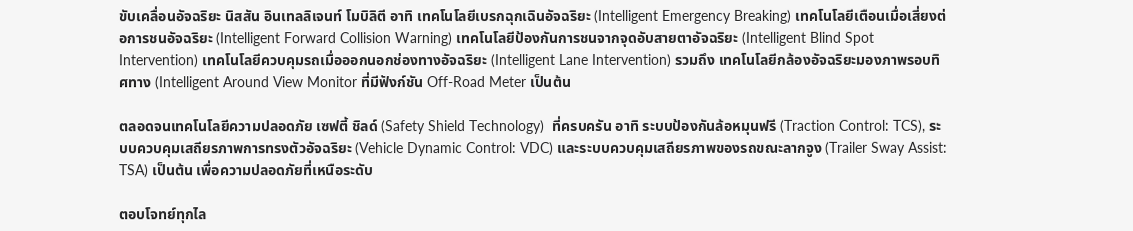ขับเคลื่อนอัจฉริยะ นิสสัน อินเทลลิเจนท์ โมบิลิตี อาทิ เทคโนโลยีเบรกฉุกเฉินอัจฉริยะ (Intelligent Emergency Breaking) เทคโนโลยีเตือนเมื่อเสี่ยงต่อการชนอัจฉริยะ (Intelligent Forward Collision Warning) เทคโนโลยีป้องกันการชนจากจุดอับสายตาอัจฉริยะ (Intelligent Blind Spot Intervention) เทคโนโลยีควบคุมรถเมื่อออกนอกช่องทางอัจฉริยะ (Intelligent Lane Intervention) รวมถึง เทคโนโลยีกล้องอัจฉริยะมองภาพรอบทิศทาง (Intelligent Around View Monitor ที่มีฟังก์ชัน Off-Road Meter เป็นต้น

ตลอดจนเทคโนโลยีความปลอดภัย เซฟตี้ ชิลด์ (Safety Shield Technology)  ที่ครบครัน อาทิ ระบบป้องกันล้อหมุนฟรี (Traction Control: TCS), ระบบควบคุมเสถียรภาพการทรงตัวอัจฉริยะ (Vehicle Dynamic Control: VDC) และระบบควบคุมเสถียรภาพของรถขณะลากจูง (Trailer Sway Assist: TSA) เป็นต้น เพื่อความปลอดภัยที่เหนือระดับ

ตอบโจทย์ทุกไล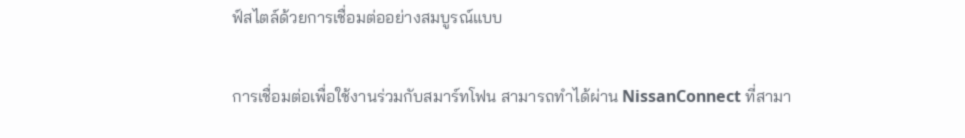ฟ์สไตล์ด้วยการเชื่อมต่ออย่างสมบูรณ์แบบ

การเชื่อมต่อเพื่อใช้งานร่วมกับสมาร์ทโฟน สามารถทำได้ผ่าน NissanConnect ที่สามา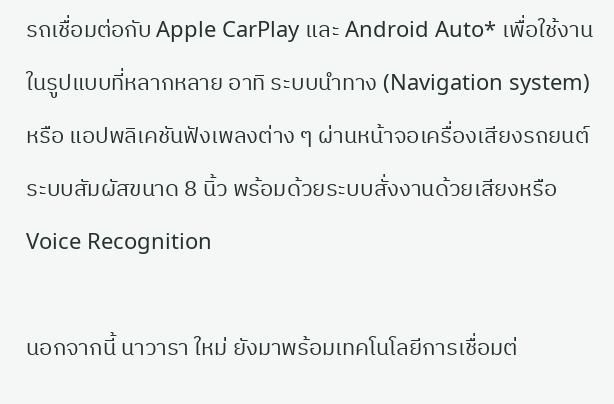รถเชื่อมต่อกับ Apple CarPlay และ Android Auto* เพื่อใช้งานในรูปแบบที่หลากหลาย อาทิ ระบบนำทาง (Navigation system) หรือ แอปพลิเคชันฟังเพลงต่าง ๆ ผ่านหน้าจอเครื่องเสียงรถยนต์ระบบสัมผัสขนาด 8 นิ้ว พร้อมด้วยระบบสั่งงานด้วยเสียงหรือ Voice Recognition

นอกจากนี้ นาวารา ใหม่ ยังมาพร้อมเทคโนโลยีการเชื่อมต่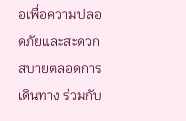อเพื่อความปลอดภัยและสะดวกสบายตลอดการเดินทาง ร่วมกับ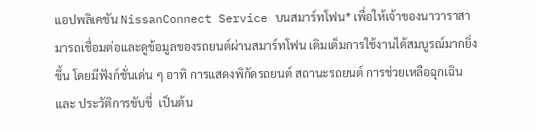แอปพลิเคชัน NissanConnect Service บนสมาร์ทโฟน* เพื่อให้เจ้าของนาวาราสามารถเชื่อมต่อและดูข้อมูลของรถยนต์ผ่านสมาร์ทโฟน เติมเต็มการใช้งานได้สมบูรณ์มากยิ่งขึ้น โดยมีฟังก์ชั่นเด่น ๆ อาทิ การแสดงพิกัดรถยนต์ สถานะรถยนต์ การช่วยเหลือฉุกเฉิน และ ประวัติการขับขี่  เป็นต้น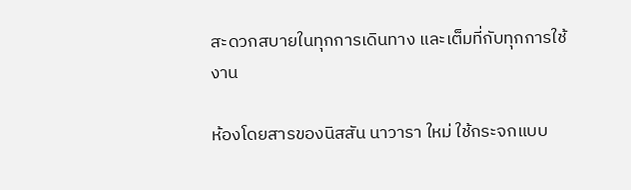สะดวกสบายในทุกการเดินทาง และเต็มที่กับทุกการใช้งาน

ห้องโดยสารของนิสสัน นาวารา ใหม่ ใช้กระจกแบบ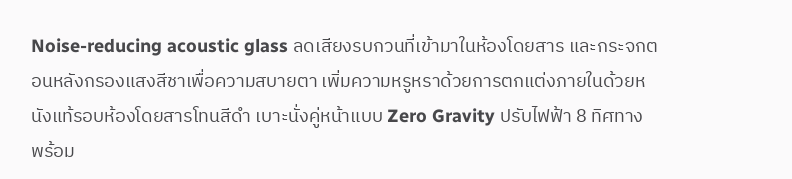Noise-reducing acoustic glass ลดเสียงรบกวนที่เข้ามาในห้องโดยสาร และกระจกตอนหลังกรองแสงสีชาเพื่อความสบายตา เพิ่มความหรูหราด้วยการตกแต่งภายในด้วยหนังแท้รอบห้องโดยสารโทนสีดำ เบาะนั่งคู่หน้าแบบ Zero Gravity ปรับไฟฟ้า 8 ทิศทาง พร้อม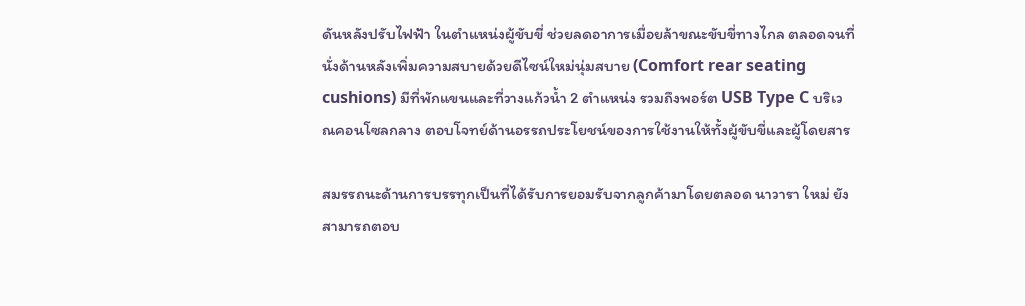ดันหลังปรับไฟฟ้า ในตำแหน่งผู้ขับขี่ ช่วยลดอาการเมื่อยล้าขณะขับขี่ทางไกล ตลอดจนที่นั่งด้านหลังเพิ่มความสบายด้วยดีไซน์ใหม่นุ่มสบาย (Comfort rear seating cushions) มีที่พักแขนและที่วางแก้วน้ำ 2 ตำแหน่ง รวมถึงพอร์ต USB Type C บริเวณคอนโซลกลาง ตอบโจทย์ด้านอรรถประโยชน์ของการใช้งานให้ทั้งผู้ขับขี่และผู้โดยสาร

สมรรถนะด้านการบรรทุกเป็นที่ได้รับการยอมรับจากลูกค้ามาโดยตลอด นาวารา ใหม่ ยังสามารถตอบ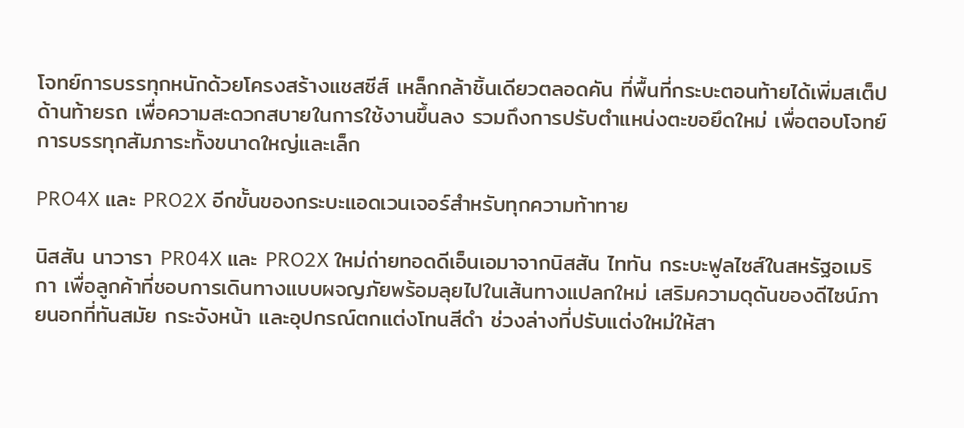โจทย์การบรรทุกหนักด้วยโครงสร้างแชสซีส์ เหล็กกล้าชิ้นเดียวตลอดคัน ที่พื้นที่กระบะตอนท้ายได้เพิ่มสเต็ปด้านท้ายรถ เพื่อความสะดวกสบายในการใช้งานขึ้นลง รวมถึงการปรับตำแหน่งตะขอยึดใหม่ เพื่อตอบโจทย์การบรรทุกสัมภาระทั้งขนาดใหญ่และเล็ก

PRO4X และ PRO2X อีกขั้นของกระบะแอดเวนเจอร์สำหรับทุกความท้าทาย

นิสสัน นาวารา PR04X และ PRO2X ใหม่ถ่ายทอดดีเอ็นเอมาจากนิสสัน ไททัน กระบะฟูลไซส์ในสหรัฐอเมริกา เพื่อลูกค้าที่ชอบการเดินทางแบบผจญภัยพร้อมลุยไปในเส้นทางแปลกใหม่ เสริมความดุดันของดีไซน์ภายนอกที่ทันสมัย กระจังหน้า และอุปกรณ์ตกแต่งโทนสีดำ ช่วงล่างที่ปรับแต่งใหม่ให้สา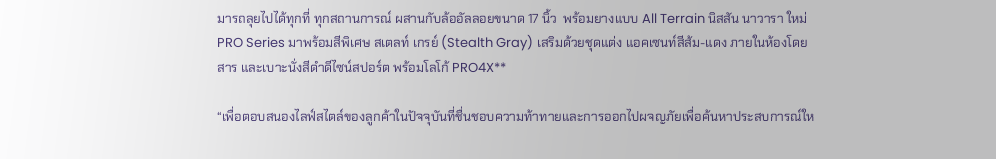มารถลุยไปได้ทุกที่ ทุกสถานการณ์ ผสานกับล้ออัลลอยขนาด 17 นิ้ว  พร้อมยางแบบ All Terrain นิสสัน นาวารา ใหม่ PRO Series มาพร้อมสีพิเศษ สเตลท์ เกรย์ (Stealth Gray) เสริมด้วยชุดแต่ง แอคเซนท์สีส้ม-แดง ภายในห้องโดยสาร และเบาะนั่งสีดำดีไซน์สปอร์ต พร้อมโลโก้ PRO4X**

“เพื่อตอบสนองไลฟ์สไตล์ของลูกค้าในปัจจุบันที่ชื่นชอบความท้าทายและการออกไปผจญภัยเพื่อค้นหาประสบการณ์ให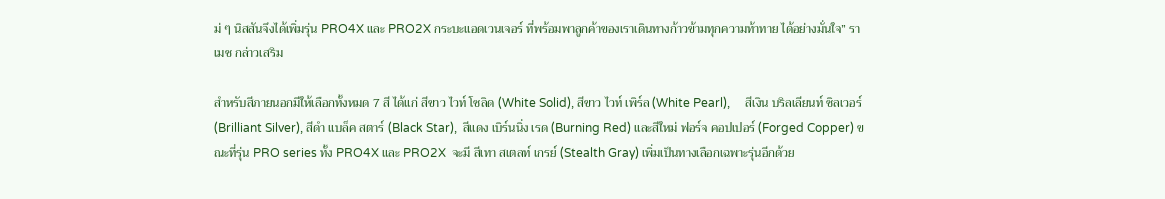ม่ ๆ นิสสันจึงได้เพิ่มรุ่น PRO4X และ PRO2X กระบะแอดเวนเจอร์ ที่พร้อมพาลูกค้าของเราเดินทางก้าวข้ามทุกความท้าทาย ได้อย่างมั่นใจ” ราเมช กล่าวเสริม

สำหรับสีภายนอกมีให้เลือกทั้งหมด 7 สี ได้แก่ สีขาว ไวท์ โซลิด (White Solid), สีขาว ไวท์ เพิร์ล (White Pearl),     สีเงิน บริลเลียนท์ ซิลเวอร์ (Brilliant Silver), สีดำ แบล็ค สตาร์ (Black Star),  สีแดง เบิร์นนิ่ง เรด (Burning Red) และสีใหม่ ฟอร์จ คอปเปอร์ (Forged Copper) ขณะที่รุ่น PRO series ทั้ง PRO4X และ PRO2X  จะมี สีเทา สเตลท์ เกรย์ (Stealth Gray) เพิ่มเป็นทางเลือกเฉพาะรุ่นอีกด้วย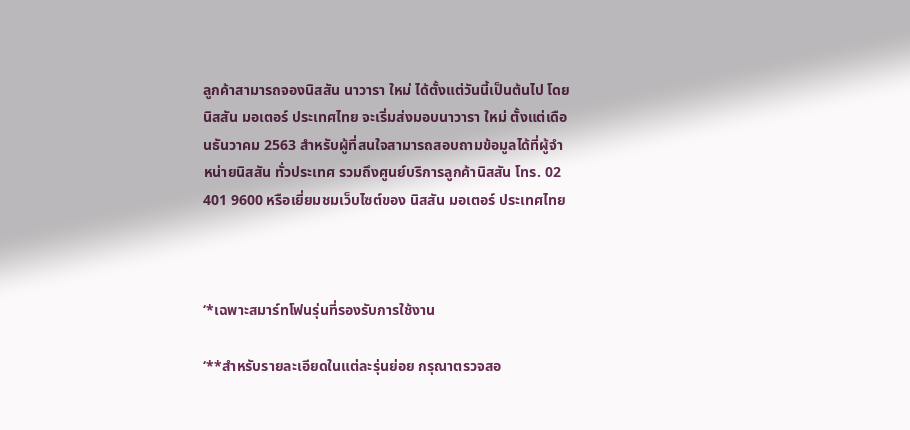ลูกค้าสามารถจองนิสสัน นาวารา ใหม่ ได้ตั้งแต่วันนี้เป็นต้นไป โดยนิสสัน มอเตอร์ ประเทศไทย จะเริ่มส่งมอบนาวารา ใหม่ ตั้งแต่เดือนธันวาคม 2563 สำหรับผู้ที่สนใจสามารถสอบถามข้อมูลได้ที่ผู้จำหน่ายนิสสัน ทั่วประเทศ รวมถึงศูนย์บริการลูกค้านิสสัน โทร. 02 401 9600 หรือเยี่ยมชมเว็บไซต์ของ นิสสัน มอเตอร์ ประเทศไทย



‘*เฉพาะสมาร์ทโฟนรุ่นที่รองรับการใช้งาน

‘**สำหรับรายละเอียดในแต่ละรุ่นย่อย กรุณาตรวจสอ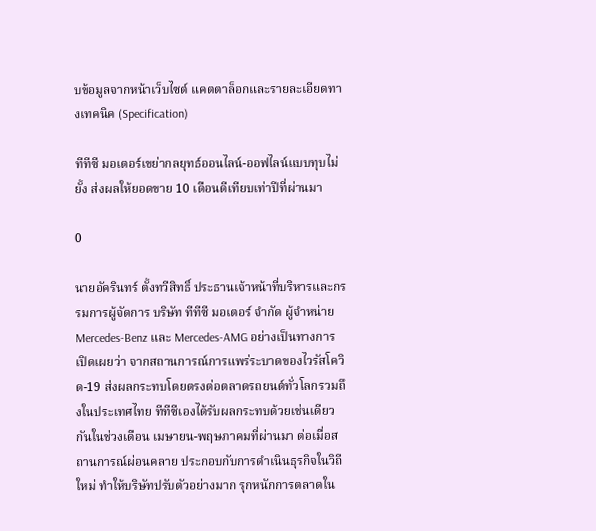บข้อมูลจากหน้าเว็บไซต์ แคตตาล็อกและรายละเอียดทางเทคนิค (Specification)

ทีทีซี มอเตอร์เขย่ากลยุทธ์ออนไลน์-ออฟไลน์แบบทุบไม่ยั้ง ส่งผลให้ยอดขาย 10 เดือนดีเทียบเท่าปีที่ผ่านมา

0

นายอัครินทร์ ตั้งทวีสิทธิ์ ประธานเจ้าหน้าที่บริหารและกรรมการผู้จัดการ บริษัท ทีทีซี มอเตอร์ จำกัด ผู้จำหน่าย Mercedes-Benz และ Mercedes-AMG อย่างเป็นทางการ  เปิดเผยว่า จากสถานการณ์การแพร่ระบาดของไวรัสโควิด-19 ส่งผลกระทบโดยตรงต่อตลาดรถยนต์ทั่วโลกรวมถึงในประเทศไทย ทีทีซีเองได้รับผลกระทบด้วยเช่นเดียวกันในช่วงเดือน เมษายน-พฤษภาคมที่ผ่านมา ต่อเมื่อสถานการณ์ผ่อนคลาย ประกอบกับการดำเนินธุรกิจในวิถีใหม่ ทำให้บริษัทปรับตัวอย่างมาก รุกหนักการตลาดใน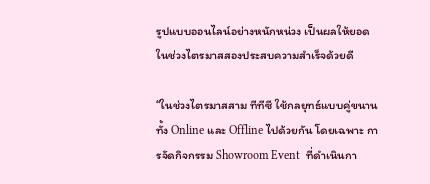รูปแบบออนไลน์อย่างหนักหน่วง เป็นผลให้ยอดในช่วงไตรมาสสองประสบความสำเร็จด้วยดี

“ในช่วงไตรมาสสาม ทีทีซี ใช้กลยุทธ์แบบคู่ขนานทั้ง Online และ Offline ไปด้วยกัน โดยเฉพาะ การจัดกิจกรรม Showroom Event  ที่ดำเนินกา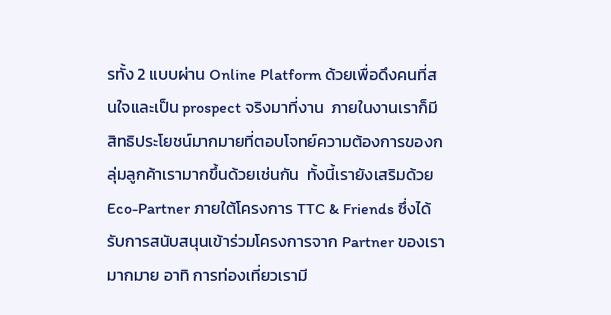รทั้ง 2 แบบผ่าน Online Platform ด้วยเพื่อดึงคนที่สนใจและเป็น prospect จริงมาที่งาน  ภายในงานเราก็มีสิทธิประโยชน์มากมายที่ตอบโจทย์ความต้องการของกลุ่มลูกค้าเรามากขึ้นด้วยเช่นกัน  ทั้งนี้เรายังเสริมด้วย Eco-Partner ภายใต้โครงการ TTC & Friends ซึ่งได้รับการสนับสนุนเข้าร่วมโครงการจาก Partner ของเรามากมาย อาทิ การท่องเที่ยวเรามี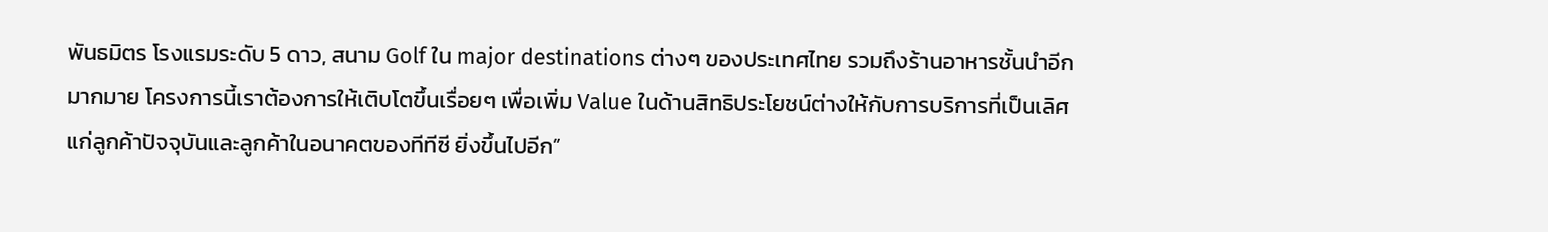พันธมิตร โรงแรมระดับ 5 ดาว, สนาม Golf ใน major destinations ต่างๆ ของประเทศไทย รวมถึงร้านอาหารชั้นนำอีกมากมาย โครงการนี้เราต้องการให้เติบโตขึ้นเรื่อยๆ เพื่อเพิ่ม Value ในด้านสิทธิประโยชน์ต่างให้กับการบริการที่เป็นเลิศแก่ลูกค้าปัจจุบันและลูกค้าในอนาคตของทีทีซี ยิ่งขึ้นไปอีก”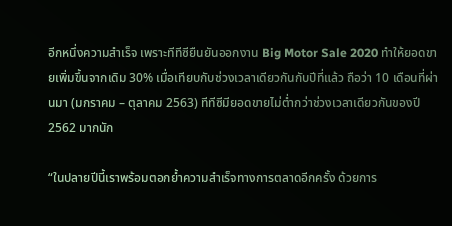อีกหนึ่งความสำเร็จ เพราะทีทีซียืนยันออกงาน Big Motor Sale 2020 ทำให้ยอดขายเพิ่มขึ้นจากเดิม 30% เมื่อเทียบกับช่วงเวลาเดียวกันกับปีที่แล้ว ถือว่า 10 เดือนที่ผ่านมา (มกราคม – ตุลาคม 2563) ทีทีซีมียอดขายไม่ต่ำกว่าช่วงเวลาเดียวกันของปี 2562 มากนัก

“ในปลายปีนี้เราพร้อมตอกย้ำความสำเร็จทางการตลาดอีกครั้ง ด้วยการ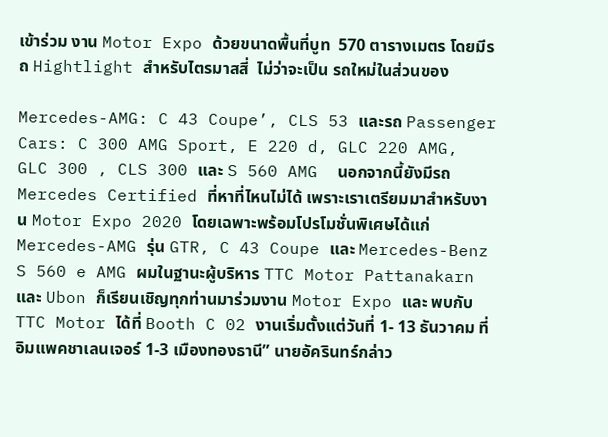เข้าร่วม งาน Motor Expo ด้วยขนาดพื้นที่บูท  570 ตารางเมตร โดยมีรถ Hightlight สำหรับไตรมาสสี่  ไม่ว่าจะเป็น รถใหม่ในส่วนของ

Mercedes-AMG: C 43 Coupe’, CLS 53 และรถ Passenger Cars: C 300 AMG Sport, E 220 d, GLC 220 AMG, GLC 300 , CLS 300 และ S 560 AMG  นอกจากนี้ยังมีรถ Mercedes Certified ที่หาที่ไหนไม่ได้ เพราะเราเตรียมมาสำหรับงาน Motor Expo 2020 โดยเฉพาะพร้อมโปรโมชั่นพิเศษได้แก่ Mercedes-AMG รุ่น GTR, C 43 Coupe และ Mercedes-Benz S 560 e AMG ผมในฐานะผู้บริหาร TTC Motor Pattanakarn และ Ubon ก็เรียนเชิญทุกท่านมาร่วมงาน Motor Expo และ พบกับ TTC Motor ได้ที่ Booth C 02 งานเริ่มตั้งแต่วันที่ 1- 13 ธันวาคม ที่อิมแพคชาเลนเจอร์ 1-3 เมืองทองธานี” นายอัครินทร์กล่าว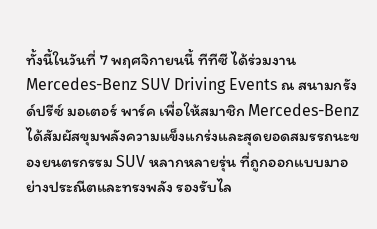ทั้งนี้ในวันที่ 7 พฤศจิกายนนี้ ทีทีซี ได้ร่วมงาน Mercedes-Benz SUV Driving Events ณ สนามกรังด์ปรีซ์ มอเตอร์ พาร์ค เพื่อให้สมาชิก Mercedes-Benz ได้สัมผัสขุมพลังความแข็งแกร่งและสุดยอดสมรรถนะของยนตรกรรม SUV หลากหลายรุ่น ที่ถูกออกแบบมาอย่างประณีตและทรงพลัง รองรับไล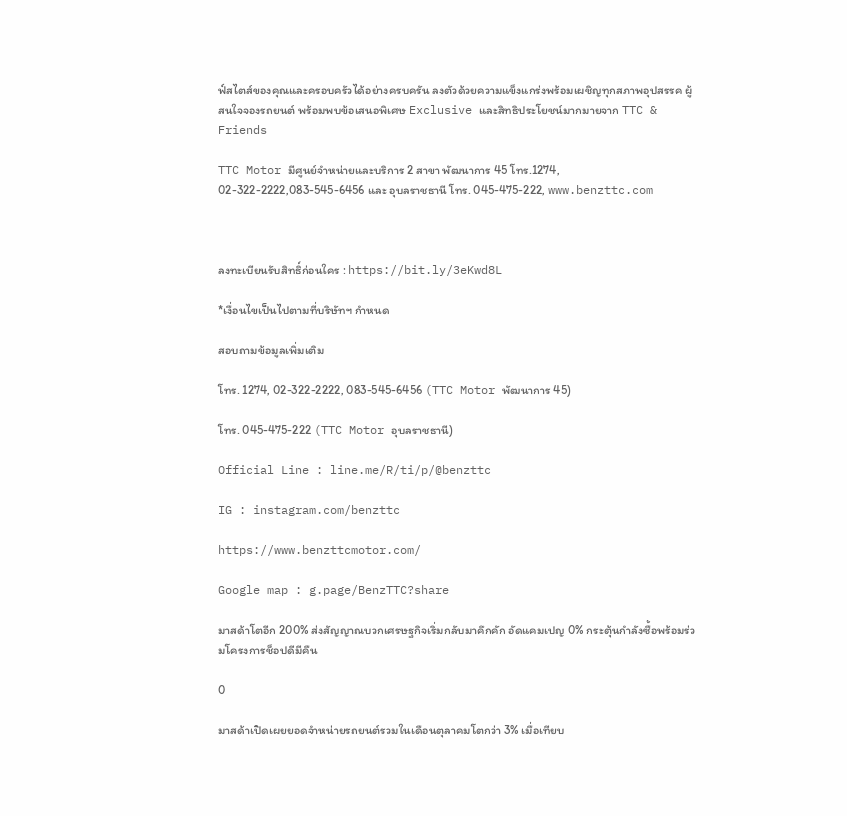ฟ์สไตส์ของคุณและครอบครัวได้อย่างครบครัน ลงตัวด้วยความแข็งแกร่งพร้อมเผชิญทุกสภาพอุปสรรค ผู้สนใจจองรถยนต์ พร้อมพบข้อเสนอพิเศษ Exclusive และสิทธิประโยชน์มากมายจาก TTC & Friends

TTC Motor มีศูนย์จำหน่ายและบริการ 2 สาขา พัฒนาการ 45 โทร.1274, 02-322-2222,083-545-6456 และ อุบลราชธานี โทร. 045-475-222, www.benzttc.com



ลงทะเบียนรับสิทธิ์ก่อนใคร : https://bit.ly/3eKwd8L

*เงื่อนไขเป็นไปตามที่บริษัทฯ กำหนด

สอบถามข้อมูลเพิ่มเติม

โทร. 1274, 02-322-2222, 083-545-6456 (TTC Motor พัฒนาการ 45)

โทร. 045-475-222 (TTC Motor อุบลราชธานี)

Official Line : line.me/R/ti/p/@benzttc

IG : instagram.com/benzttc

https://www.benzttcmotor.com/

Google map : g.page/BenzTTC?share

มาสด้าโตอีก 200% ส่งสัญญาณบวกเศรษฐกิจเริ่มกลับมาคึกคัก อัดแคมเปญ 0% กระตุ้นกำลังซื้อพร้อมร่วมโครงการช็อปดีมีคืน

0

มาสด้าเปิดเผยยอดจำหน่ายรถยนต์รวมในเดือนตุลาคมโตกว่า 3% เมื่อเทียบ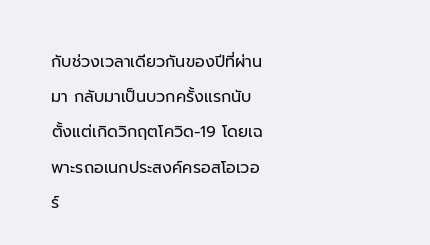กับช่วงเวลาเดียวกันของปีที่ผ่านมา กลับมาเป็นบวกครั้งแรกนับตั้งแต่เกิดวิกฤตโควิด-19 โดยเฉพาะรถอเนกประสงค์ครอสโอเวอร์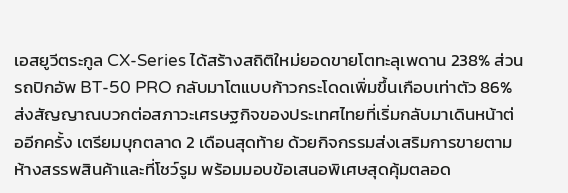เอสยูวีตระกูล CX-Series ได้สร้างสถิติใหม่ยอดขายโตทะลุเพดาน 238% ส่วนรถปิกอัพ BT-50 PRO กลับมาโตแบบก้าวกระโดดเพิ่มขึ้นเกือบเท่าตัว 86% ส่งสัญญาณบวกต่อสภาวะเศรษฐกิจของประเทศไทยที่เริ่มกลับมาเดินหน้าต่ออีกครั้ง เตรียมบุกตลาด 2 เดือนสุดท้าย ด้วยกิจกรรมส่งเสริมการขายตามห้างสรรพสินค้าและที่โชว์รูม พร้อมมอบข้อเสนอพิเศษสุดคุ้มตลอด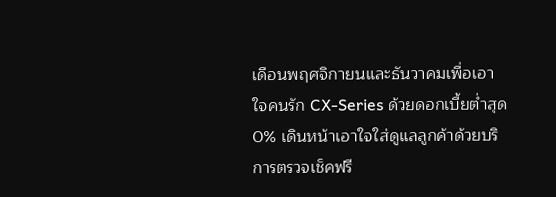เดือนพฤศจิกายนและธันวาคมเพื่อเอาใจคนรัก CX-Series ด้วยดอกเบี้ยต่ำสุด 0% เดินหน้าเอาใจใส่ดูแลลูกค้าด้วยบริการตรวจเช็คฟรี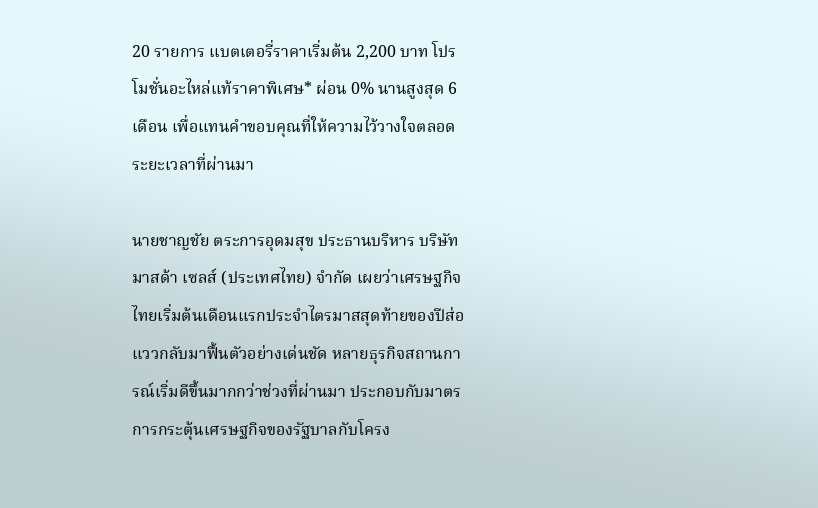20 รายการ แบตเตอรี่ราคาเริ่มต้น 2,200 บาท โปรโมชั่นอะไหล่แท้ราคาพิเศษ* ผ่อน 0% นานสูงสุด 6 เดือน เพื่อแทนคำขอบคุณที่ให้ความไว้วางใจตลอดระยะเวลาที่ผ่านมา

นายชาญชัย ตระการอุดมสุข ประธานบริหาร บริษัท มาสด้า เซลส์ (ประเทศไทย) จำกัด เผยว่าเศรษฐกิจไทยเริ่มต้นเดือนแรกประจำไตรมาสสุดท้ายของปีส่อแววกลับมาฟื้นตัวอย่างเด่นชัด หลายธุรกิจสถานการณ์เริ่มดีขึ้นมากกว่าช่วงที่ผ่านมา ประกอบกับมาตรการกระตุ้นเศรษฐกิจของรัฐบาลกับโครง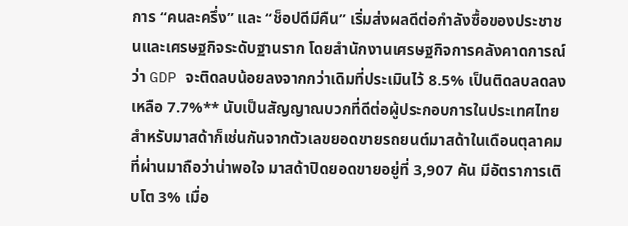การ “คนละครึ่ง” และ “ช็อปดีมีคืน” เริ่มส่งผลดีต่อกำลังซื้อของประชาชนและเศรษฐกิจระดับฐานราก โดยสำนักงานเศรษฐกิจการคลังคาดการณ์ว่า GDP จะติดลบน้อยลงจากกว่าเดิมที่ประเมินไว้ 8.5% เป็นติดลบลดลงเหลือ 7.7%** นับเป็นสัญญาณบวกที่ดีต่อผู้ประกอบการในประเทศไทย สำหรับมาสด้าก็เช่นกันจากตัวเลขยอดขายรถยนต์มาสด้าในเดือนตุลาคมที่ผ่านมาถือว่าน่าพอใจ มาสด้าปิดยอดขายอยู่ที่ 3,907 คัน มีอัตราการเติบโต 3% เมื่อ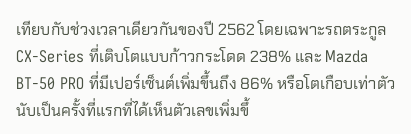เทียบกับช่วงเวลาเดียวกันของปี 2562 โดยเฉพาะรถตระกูล CX-Series ที่เติบโตแบบก้าวกระโดด 238% และ Mazda BT-50 PRO ที่มีเปอร์เซ็นต์เพิ่มขึ้นถึง 86% หรือโตเกือบเท่าตัว นับเป็นครั้งที่แรกที่ได้เห็นตัวเลขเพิ่มขึ้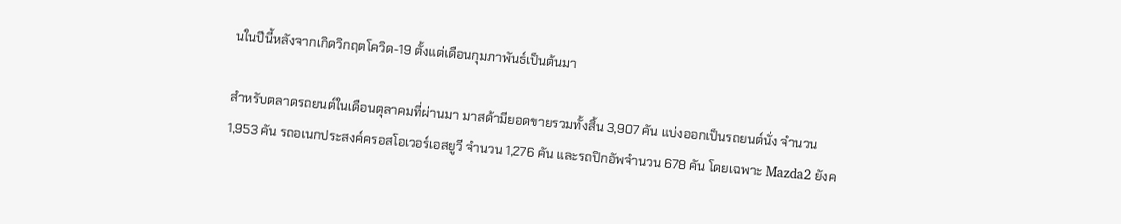นในปีนี้หลังจากเกิดวิกฤตโควิด-19 ตั้งแต่เดือนกุมภาพันธ์เป็นต้นมา

สำหรับตลาดรถยนต์ในเดือนตุลาคมที่ผ่านมา มาสด้ามียอดขายรวมทั้งสิ้น 3,907 คัน แบ่งออกเป็นรถยนต์นั่ง จำนวน 1,953 คัน รถอเนกประสงค์ครอสโอเวอร์เอสยูวี จำนวน 1,276 คัน และรถปิกอัพจำนวน 678 คัน โดยเฉพาะ Mazda2 ยังค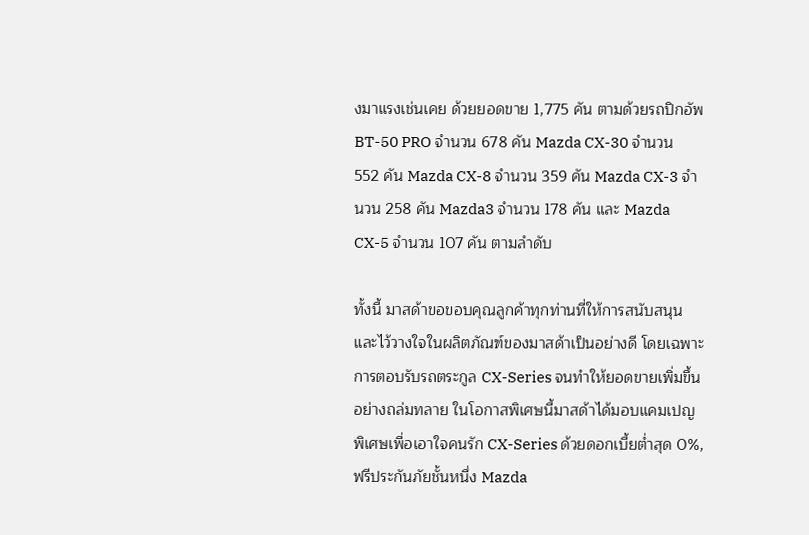งมาแรงเช่นเคย ด้วยยอดขาย 1,775 คัน ตามด้วยรถปิกอัพ BT-50 PRO จำนวน 678 คัน Mazda CX-30 จำนวน 552 คัน Mazda CX-8 จำนวน 359 คัน Mazda CX-3 จำนวน 258 คัน Mazda3 จำนวน 178 คัน และ Mazda CX-5 จำนวน 107 คัน ตามลำดับ

ทั้งนี้ มาสด้าขอขอบคุณลูกค้าทุกท่านที่ให้การสนับสนุนและไว้วางใจในผลิตภัณฑ์ของมาสด้าเป็นอย่างดี โดยเฉพาะการตอบรับรถตระกูล CX-Series จนทำให้ยอดขายเพิ่มขึ้นอย่างถล่มทลาย ในโอกาสพิเศษนี้มาสด้าได้มอบแคมเปญพิเศษเพื่อเอาใจคนรัก CX-Series ด้วยดอกเบี้ยต่ำสุด 0%, ฟรีประกันภัยชั้นหนึ่ง Mazda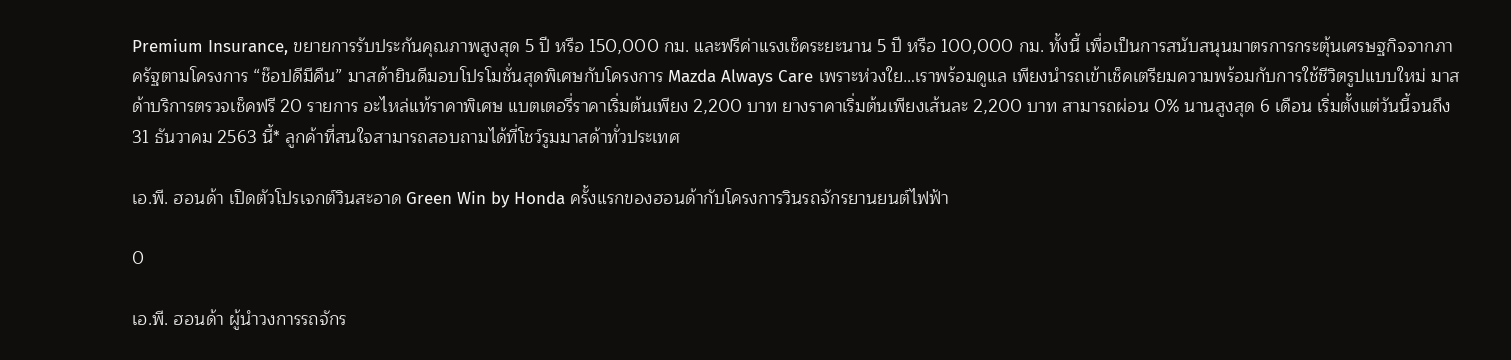Premium Insurance, ขยายการรับประกันคุณภาพสูงสุด 5 ปี หรือ 150,000 กม. และฟรีค่าแรงเช็คระยะนาน 5 ปี หรือ 100,000 กม. ทั้งนี้ เพื่อเป็นการสนับสนุนมาตรการกระตุ้นเศรษฐกิจจากภาครัฐตามโครงการ “ช๊อปดีมีคืน” มาสด้ายินดีมอบโปรโมชั่นสุดพิเศษกับโครงการ Mazda Always Care เพราะห่วงใย…เราพร้อมดูแล เพียงนำรถเข้าเช็คเตรียมความพร้อมกับการใช้ชีวิตรูปแบบใหม่ มาสด้าบริการตรวจเช็คฟรี 20 รายการ อะไหล่แท้ราคาพิเศษ แบตเตอรี่ราคาเริ่มต้นเพียง 2,200 บาท ยางราคาเริ่มต้นเพียงเส้นละ 2,200 บาท สามารถผ่อน 0% นานสูงสุด 6 เดือน เริ่มตั้งแต่วันนี้จนถึง 31 ธันวาคม 2563 นี้* ลูกค้าที่สนใจสามารถสอบถามได้ที่โชว์รูมมาสด้าทั่วประเทศ

เอ.พี. ฮอนด้า เปิดตัวโปรเจกต์วินสะอาด Green Win by Honda ครั้งแรกของฮอนด้ากับโครงการวินรถจักรยานยนต์ไฟฟ้า

0

เอ.พี. ฮอนด้า ผู้นำวงการรถจักร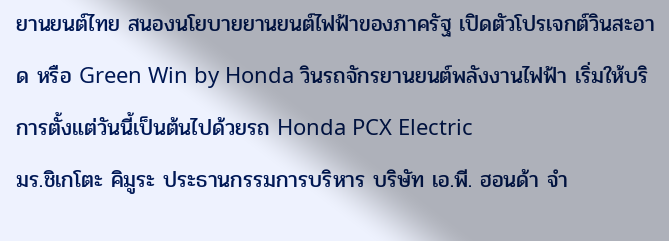ยานยนต์ไทย สนองนโยบายยานยนต์ไฟฟ้าของภาครัฐ เปิดตัวโปรเจกต์วินสะอาด หรือ Green Win by Honda วินรถจักรยานยนต์พลังงานไฟฟ้า เริ่มให้บริการตั้งแต่วันนี้เป็นต้นไปด้วยรถ Honda PCX Electric
มร.ชิเกโตะ คิมูระ ประธานกรรมการบริหาร บริษัท เอ.พี. ฮอนด้า จำ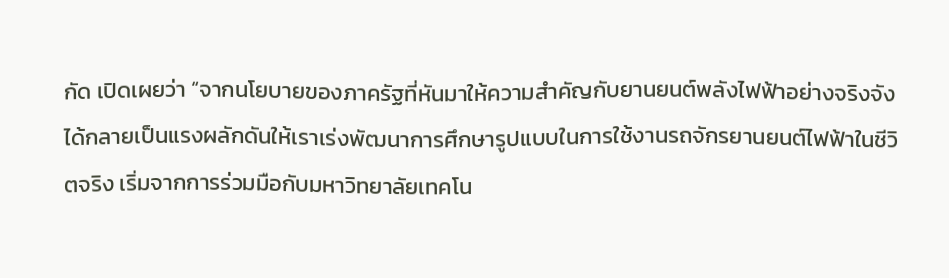กัด เปิดเผยว่า “จากนโยบายของภาครัฐที่หันมาให้ความสำคัญกับยานยนต์พลังไฟฟ้าอย่างจริงจัง ได้กลายเป็นแรงผลักดันให้เราเร่งพัฒนาการศึกษารูปแบบในการใช้งานรถจักรยานยนต์ไฟฟ้าในชีวิตจริง เริ่มจากการร่วมมือกับมหาวิทยาลัยเทคโน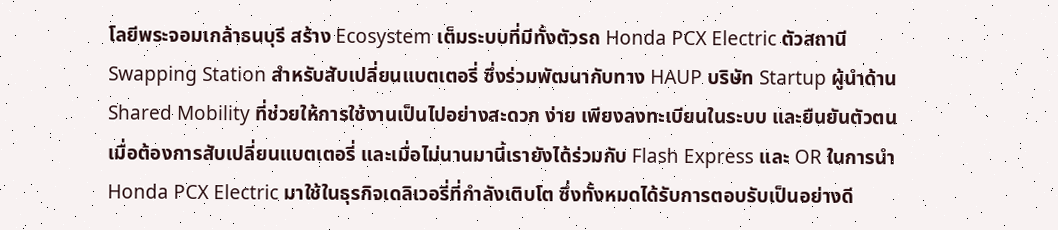โลยีพระจอมเกล้าธนบุรี สร้าง Ecosystem เต็มระบบที่มีทั้งตัวรถ Honda PCX Electric ตัวสถานี Swapping Station สำหรับสับเปลี่ยนแบตเตอรี่ ซึ่งร่วมพัฒนากับทาง HAUP บริษัท Startup ผู้นำด้าน Shared Mobility ที่ช่วยให้การใช้งานเป็นไปอย่างสะดวก ง่าย เพียงลงทะเบียนในระบบ และยืนยันตัวตนเมื่อต้องการสับเปลี่ยนแบตเตอรี่ และเมื่อไม่นานมานี้เรายังได้ร่วมกับ Flash Express และ OR ในการนำ Honda PCX Electric มาใช้ในธุรกิจเดลิเวอรี่ที่กำลังเติบโต ซึ่งทั้งหมดได้รับการตอบรับเป็นอย่างดี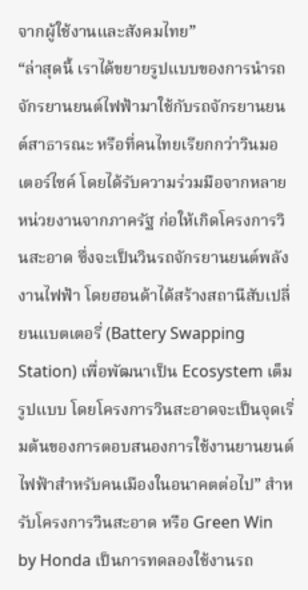จากผู้ใช้งานและสังคมไทย”
“ล่าสุดนี้ เราได้ขยายรูปแบบของการนำรถจักรยานยนต์ไฟฟ้ามาใช้กับรถจักรยานยนต์สาธารณะ หรือที่คนไทยเรียกกว่าวินมอเตอร์ไซค์ โดยได้รับความร่วมมือจากหลายหน่วยงานจากภาครัฐ ก่อให้เกิดโครงการวินสะอาด ซึ่งจะเป็นวินรถจักรยานยนต์พลังงานไฟฟ้า โดยฮอนด้าได้สร้างสถานีสับเปลี่ยนแบตเตอรี่ (Battery Swapping Station) เพื่อพัฒนาเป็น Ecosystem เต็มรูปแบบ โดยโครงการวินสะอาดจะเป็นจุดเริ่มต้นของการตอบสนองการใช้งานยานยนต์ไฟฟ้าสำหรับคนเมืองในอนาคตต่อไป” สำหรับโครงการวินสะอาด หรือ Green Win by Honda เป็นการทดลองใช้งานรถ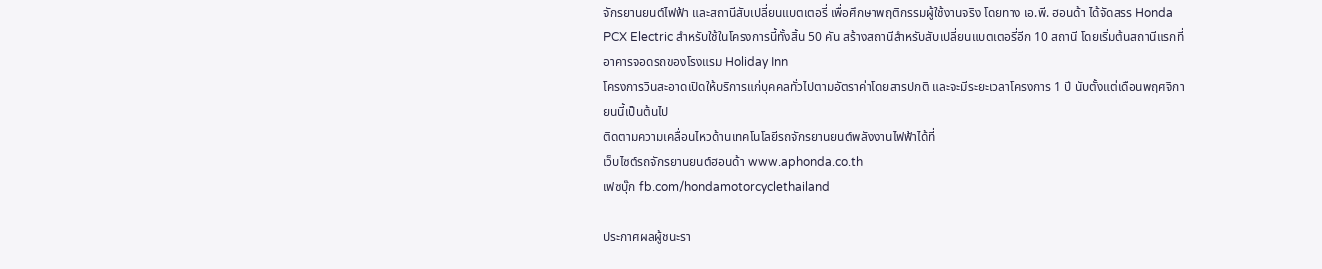จักรยานยนต์ไฟฟ้า และสถานีสับเปลี่ยนแบตเตอรี่ เพื่อศึกษาพฤติกรรมผู้ใช้งานจริง โดยทาง เอ.พี. ฮอนด้า ได้จัดสรร Honda PCX Electric สำหรับใช้ในโครงการนี้ทั้งสิ้น 50 คัน สร้างสถานีสำหรับสับเปลี่ยนแบตเตอรี่อีก 10 สถานี โดยเริ่มต้นสถานีแรกที่อาคารจอดรถของโรงแรม Holiday Inn
โครงการวินสะอาดเปิดให้บริการแก่บุคคลทั่วไปตามอัตราค่าโดยสารปกติ และจะมีระยะเวลาโครงการ 1 ปี นับตั้งแต่เดือนพฤศจิกายนนี้เป็นต้นไป
ติดตามความเคลื่อนไหวด้านเทคโนโลยีรถจักรยานยนต์พลังงานไฟฟ้าได้ที่
เว็บไซต์รถจักรยานยนต์ฮอนด้า www.aphonda.co.th
เฟซบุ๊ก fb.com/hondamotorcyclethailand

ประกาศผลผู้ชนะรา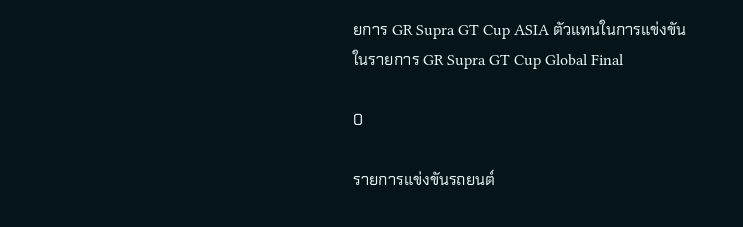ยการ GR Supra GT Cup ASIA ตัวแทนในการแข่งขัน ในรายการ GR Supra GT Cup Global Final

0

รายการแข่งขันรถยนต์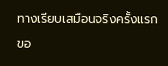ทางเรียบเสมือนจริงครั้งแรกขอ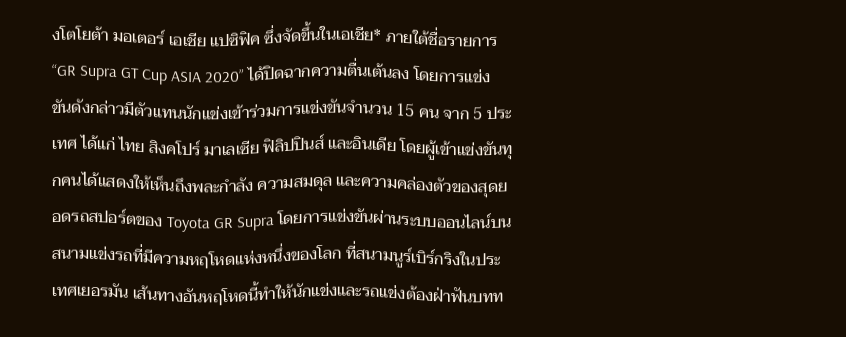งโตโยต้า มอเตอร์ เอเชีย แปซิฟิค ซึ่งจัดขึ้นในเอเชีย* ภายใต้ชื่อรายการ “GR Supra GT Cup ASIA 2020” ได้ปิดฉากความตื่นเต้นลง โดยการแข่งขันดังกล่าวมีตัวแทนนักแข่งเข้าร่วมการแข่งขันจำนวน 15 คน จาก 5 ประเทศ ได้แก่ ไทย สิงคโปร์ มาเลเซีย ฟิลิปปินส์ และอินเดีย โดยผู้เข้าแข่งขันทุกคนได้แสดงให้เห็นถึงพละกำลัง ความสมดุล และความคล่องตัวของสุดยอดรถสปอร์ตของ Toyota GR Supra โดยการแข่งขันผ่านระบบออนไลน์บนสนามแข่งรถที่มีความหฤโหดแห่งหนึ่งของโลก ที่สนามนูร์เบิร์กริงในประเทศเยอรมัน เส้นทางอันหฤโหดนี้ทำให้นักแข่งและรถแข่งต้องฝ่าฟันบทท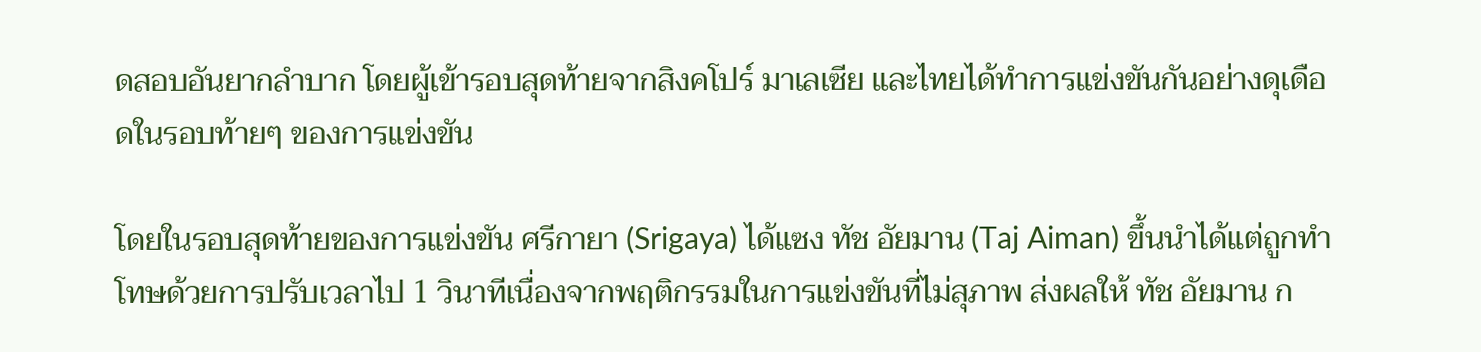ดสอบอันยากลำบาก โดยผู้เข้ารอบสุดท้ายจากสิงคโปร์ มาเลเซีย และไทยได้ทำการแข่งขันกันอย่างดุเดือดในรอบท้ายๆ ของการแข่งขัน

โดยในรอบสุดท้ายของการแข่งขัน ศรีกายา (Srigaya) ได้แซง ทัช อัยมาน (Taj Aiman) ขึ้นนำได้แต่ถูกทำโทษด้วยการปรับเวลาไป 1 วินาทีเนื่องจากพฤติกรรมในการแข่งขันที่ไม่สุภาพ ส่งผลให้ ทัช อัยมาน ก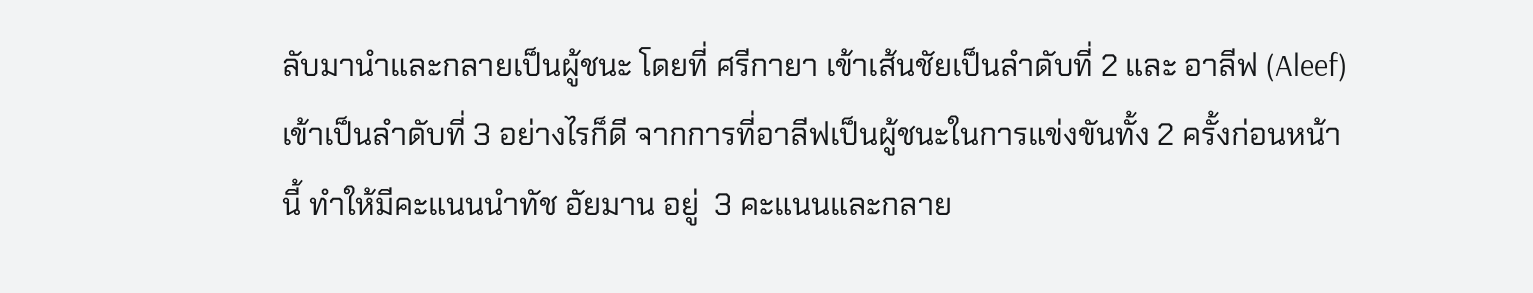ลับมานำและกลายเป็นผู้ชนะ โดยที่ ศรีกายา เข้าเส้นชัยเป็นลำดับที่ 2 และ อาลีฟ (Aleef) เข้าเป็นลำดับที่ 3 อย่างไรก็ดี จากการที่อาลีฟเป็นผู้ชนะในการแข่งขันทั้ง 2 ครั้งก่อนหน้านี้ ทำให้มีคะแนนนำทัช อัยมาน อยู่  3 คะแนนและกลาย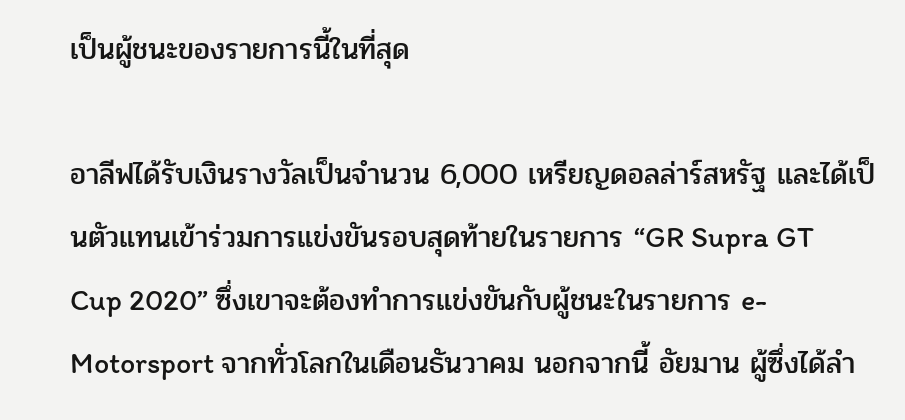เป็นผู้ชนะของรายการนี้ในที่สุด

อาลีฟได้รับเงินรางวัลเป็นจำนวน 6,000 เหรียญดอลล่าร์สหรัฐ และได้เป็นตัวแทนเข้าร่วมการแข่งขันรอบสุดท้ายในรายการ “GR Supra GT Cup 2020” ซึ่งเขาจะต้องทำการแข่งขันกับผู้ชนะในรายการ e- Motorsport จากทั่วโลกในเดือนธันวาคม นอกจากนี้ อัยมาน ผู้ซึ่งได้ลำ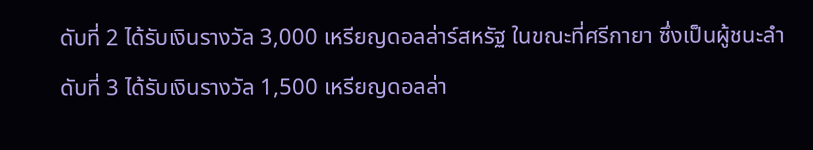ดับที่ 2 ได้รับเงินรางวัล 3,000 เหรียญดอลล่าร์สหรัฐ ในขณะที่ศรีกายา ซึ่งเป็นผู้ชนะลำดับที่ 3 ได้รับเงินรางวัล 1,500 เหรียญดอลล่า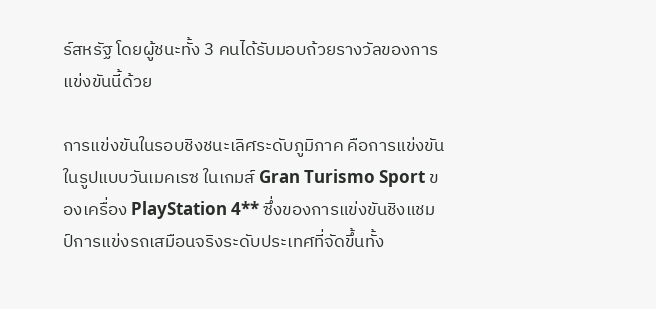ร์สหรัฐ โดยผู้ชนะทั้ง 3 คนได้รับมอบถ้วยรางวัลของการแข่งขันนี้ด้วย

การแข่งขันในรอบชิงชนะเลิศระดับภูมิภาค คือการแข่งขันในรูปแบบวันเมคเรซ ในเกมส์ Gran Turismo Sport ของเครื่อง PlayStation 4** ซึ่งของการแข่งขันชิงแชมป์การแข่งรถเสมือนจริงระดับประเทศที่จัดขึ้นทั้ง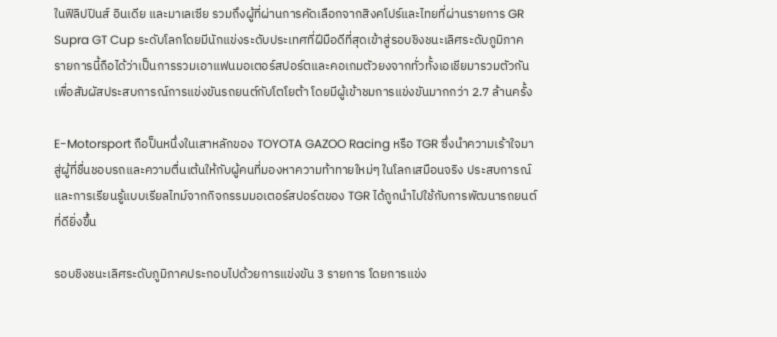ในฟิลิปปินส์ อินเดีย และมาเลเซีย รวมถึงผู้ที่ผ่านการคัดเลือกจากสิงคโปร์และไทยที่ผ่านรายการ GR Supra GT Cup ระดับโลกโดยมีนักแข่งระดับประเทศที่ฝีมือดีที่สุดเข้าสู่รอบชิงชนะเลิศระดับภูมิภาค รายการนี้ถือได้ว่าเป็นการรวมเอาแฟนมอเตอร์สปอร์ตและคอเกมตัวยงจากทั่วทั้งเอเชียมารวมตัวกันเพื่อสัมผัสประสบการณ์การแข่งขันรถยนต์กับโตโยต้า โดยมีผู้เข้าชมการแข่งขันมากกว่า 2.7 ล้านครั้ง

E-Motorsport ถือป็นหนึ่งในเสาหลักของ TOYOTA GAZOO Racing หรือ TGR ซึ่งนำความเร้าใจมาสู่ผู้ที่ชื่นชอบรถและความตื่นเต้นให้กับผู้คนที่มองหาความท้าทายใหม่ๆ ในโลกเสมือนจริง ประสบการณ์และการเรียนรู้แบบเรียลไทม์จากกิจกรรมมอเตอร์สปอร์ตของ TGR ได้ถูกนำไปใช้กับการพัฒนารถยนต์ที่ดียิ่งขึ้น

รอบชิงชนะเลิศระดับภูมิภาคประกอบไปด้วยการแข่งขัน 3 รายการ โดยการแข่ง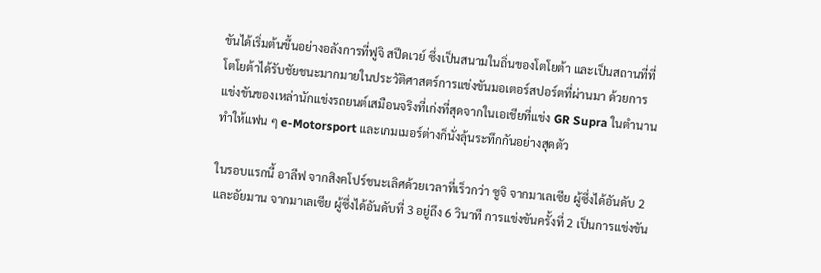ขันได้เริ่มต้นขึ้นอย่างอลังการที่ฟูจิ สปีดเวย์ ซึ่งเป็นสนามในถิ่นของโตโยต้า และเป็นสถานที่ที่โตโยต้าได้รับชัยชนะมากมายในประวัติศาสตร์การแข่งขันมอเตอร์สปอร์ตที่ผ่านมา ด้วยการแข่งขันของเหล่านักแข่งรถยนต์เสมือนจริงที่เก่งที่สุดจากในเอเชียที่แข่ง GR Supra ในตำนาน ทำให้แฟน ๆ e-Motorsport และเกมเมอร์ต่างก็นั่งลุ้นระทึกกันอย่างสุดตัว

ในรอบแรกนี้ อาลีฟ จากสิงคโปร์ชนะเลิศด้วยเวลาที่เร็วกว่า ซูจิ จากมาเลเซีย ผู้ซึ่งได้อันดับ 2 และอัยมาน จากมาเลเซีย ผู้ซึ่งได้อันดับที่ 3 อยู่ถึง 6 วินาที การแข่งขันครั้งที่ 2 เป็นการแข่งขัน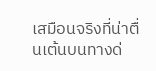เสมือนจริงที่น่าตื่นเต้นบนทางด่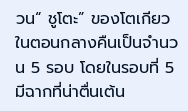วน“ ชูโตะ” ของโตเกียวในตอนกลางคืนเป็นจำนวน 5 รอบ โดยในรอบที่ 5 มีฉากที่น่าตื่นเต้น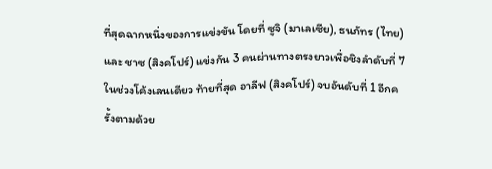ที่สุดฉากหนึ่งของการแข่งขัน โดยที่ ซูจิ (มาเลเซีย), ธนภัทร (ไทย) และ ชาซ (สิงคโปร์) แข่งกัน 3 คนผ่านทางตรงยาวเพื่อชิงลำดับที่ 7 ในช่วงโค้งเลนเดียว ท้ายที่สุด อาลีฟ (สิงคโปร์) จบอันดับที่ 1 อีกครั้งตามด้วย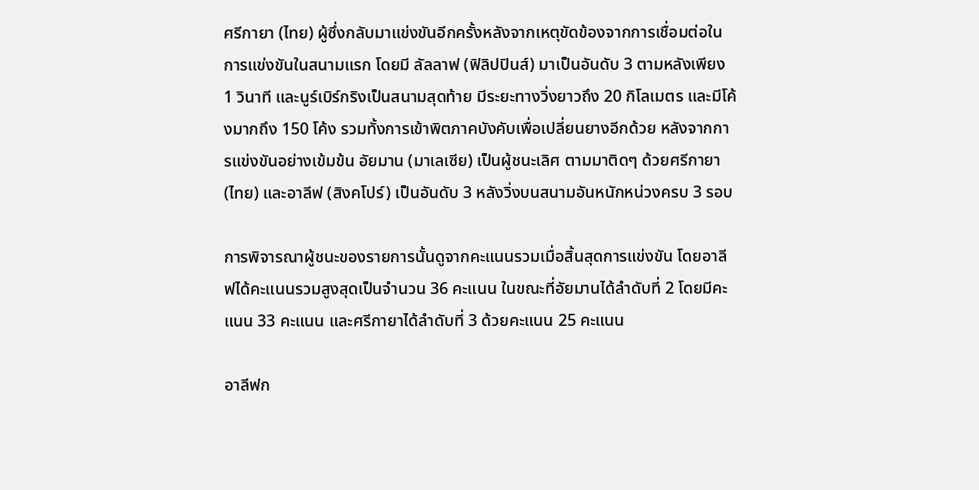ศรีกายา (ไทย) ผู้ซึ่งกลับมาแข่งขันอีกครั้งหลังจากเหตุขัดข้องจากการเชื่อมต่อในการแข่งขันในสนามแรก โดยมี ลัลลาฟ (ฟิลิปปินส์) มาเป็นอันดับ 3 ตามหลังเพียง 1 วินาที และนูร์เบิร์กริงเป็นสนามสุดท้าย มีระยะทางวิ่งยาวถึง 20 กิโลเมตร และมีโค้งมากถึง 150 โค้ง รวมทั้งการเข้าพิตภาคบังคับเพื่อเปลี่ยนยางอีกด้วย หลังจากการแข่งขันอย่างเข้มข้น อัยมาน (มาเลเซีย) เป็นผู้ชนะเลิศ ตามมาติดๆ ด้วยศรีกายา (ไทย) และอาลีฟ (สิงคโปร์) เป็นอันดับ 3 หลังวิ่งบนสนามอันหนักหน่วงครบ 3 รอบ

การพิจารณาผู้ชนะของรายการนั้นดูจากคะแนนรวมเมื่อสิ้นสุดการแข่งขัน โดยอาลีฟได้คะแนนรวมสูงสุดเป็นจำนวน 36 คะแนน ในขณะที่อัยมานได้ลำดับที่ 2 โดยมีคะแนน 33 คะแนน และศรีกายาได้ลำดับที่ 3 ด้วยคะแนน 25 คะแนน

อาลีฟก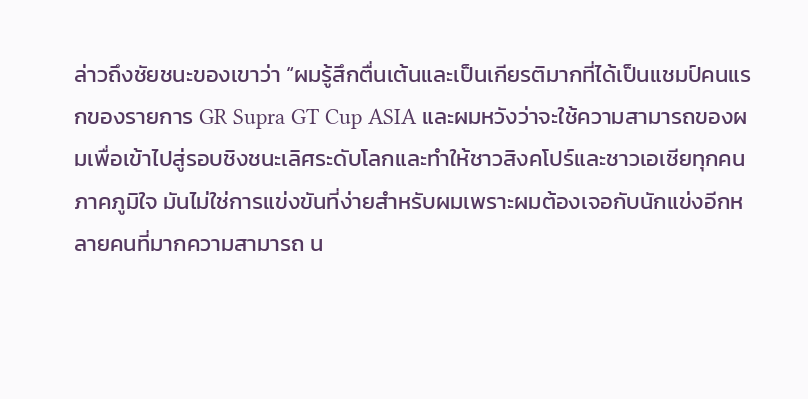ล่าวถึงชัยชนะของเขาว่า “ผมรู้สึกตื่นเต้นและเป็นเกียรติมากที่ได้เป็นแชมป์คนแรกของรายการ GR Supra GT Cup ASIA และผมหวังว่าจะใช้ความสามารถของผมเพื่อเข้าไปสู่รอบชิงชนะเลิศระดับโลกและทำให้ชาวสิงคโปร์และชาวเอเชียทุกคนภาคภูมิใจ มันไม่ใช่การแข่งขันที่ง่ายสำหรับผมเพราะผมต้องเจอกับนักแข่งอีกหลายคนที่มากความสามารถ น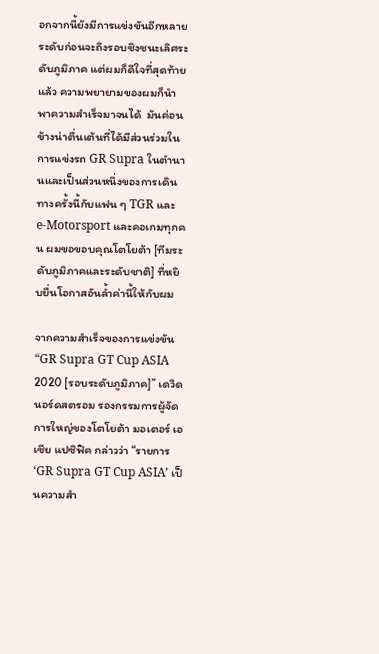อกจากนี้ยังมีการแข่งขันอีกหลายระดับก่อนจะถึงรอบชิงชนะเลิศระดับภูมิภาค แต่ผมก็ดีใจที่สุดท้ายแล้ว ความพยายามของผมก็นำพาความสำเร็จมาจนได้  มันค่อนข้างน่าตื่นเต้นที่ได้มีส่วนร่วมในการแข่งรถ GR Supra ในตำนานและเป็นส่วนหนึ่งของการเดินทางครั้งนี้กับแฟน ๆ TGR และ e-Motorsport และคอเกมทุกคน ผมขอขอบคุณโตโยต้า [ทีมระดับภูมิภาคและระดับชาติ] ที่หยิบยื่นโอกาสอันล้ำค่านี้ให้กับผม

จากความสำเร็จของการแข่งขัน “GR Supra GT Cup ASIA 2020 [รอบระดับภูมิภาค]” เดวิด นอร์ดสตรอม รองกรรมการผู้จัดการใหญ่ของโตโยต้า มอเตอร์ เอเชีย แปซิฟิค กล่าวว่า “รายการ ‘GR Supra GT Cup ASIA’ เป็นความสำ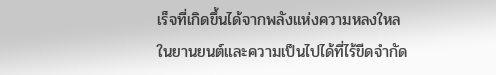เร็จที่เกิดขึ้นได้จากพลังแห่งความหลงใหลในยานยนต์และความเป็นไปได้ที่ไร้ขีดจำกัด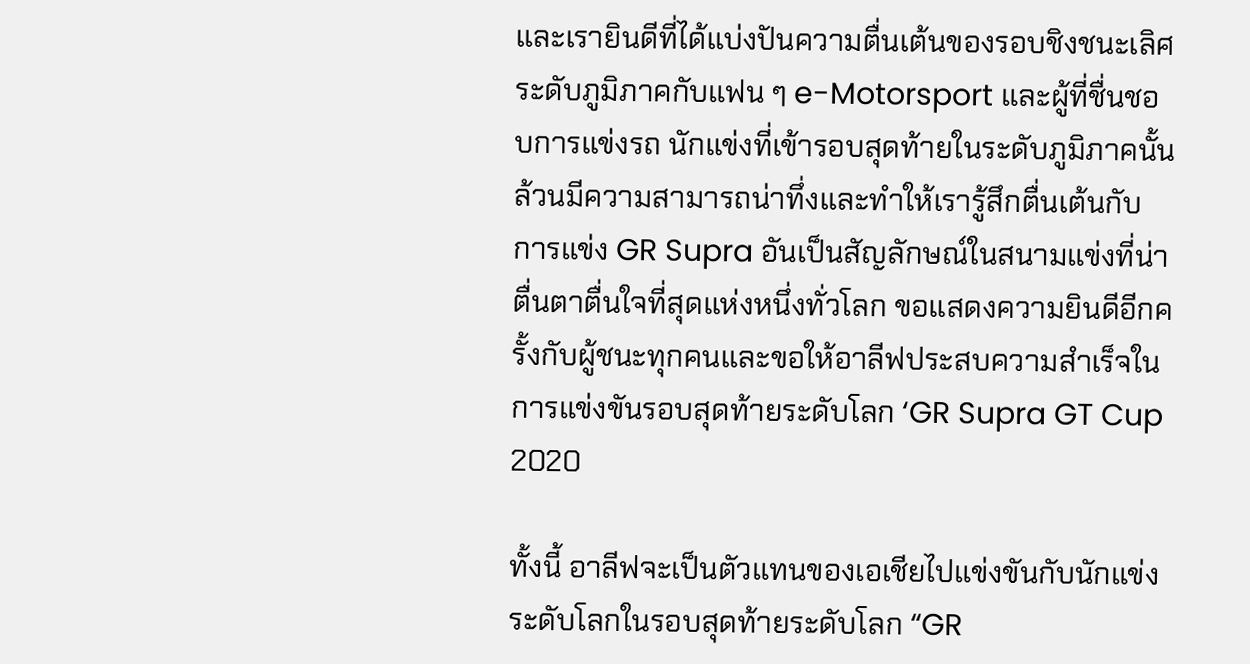และเรายินดีที่ได้แบ่งปันความตื่นเต้นของรอบชิงชนะเลิศระดับภูมิภาคกับแฟน ๆ e-Motorsport และผู้ที่ชื่นชอบการแข่งรถ นักแข่งที่เข้ารอบสุดท้ายในระดับภูมิภาคนั้นล้วนมีความสามารถน่าทึ่งและทำให้เรารู้สึกตื่นเต้นกับการแข่ง GR Supra อันเป็นสัญลักษณ์ในสนามแข่งที่น่าตื่นตาตื่นใจที่สุดแห่งหนึ่งทั่วโลก ขอแสดงความยินดีอีกครั้งกับผู้ชนะทุกคนและขอให้อาลีฟประสบความสำเร็จในการแข่งขันรอบสุดท้ายระดับโลก ‘GR Supra GT Cup 2020

ทั้งนี้ อาลีฟจะเป็นตัวแทนของเอเชียไปแข่งขันกับนักแข่งระดับโลกในรอบสุดท้ายระดับโลก “GR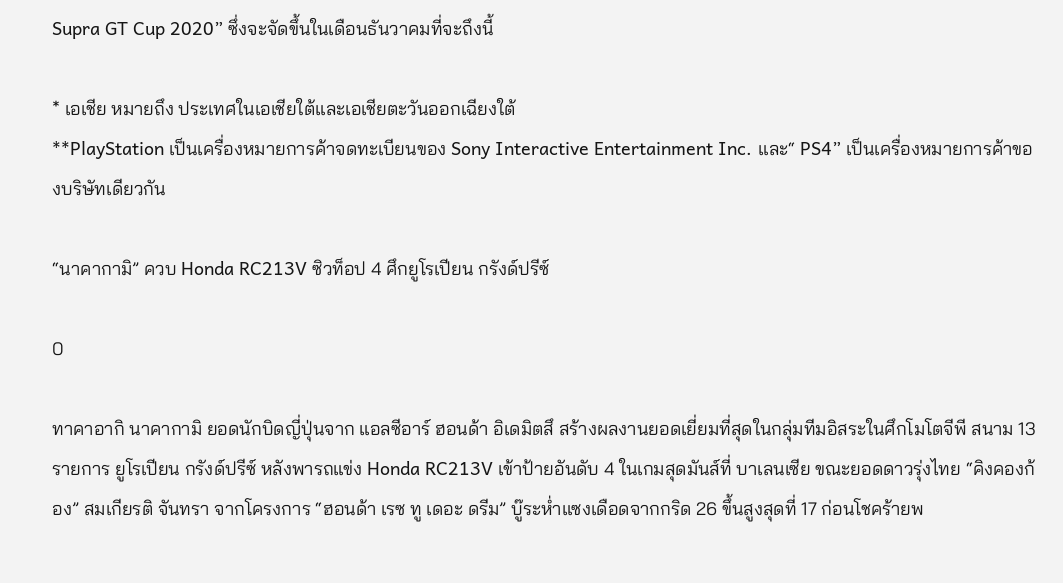Supra GT Cup 2020” ซึ่งจะจัดขึ้นในเดือนธันวาคมที่จะถึงนี้

* เอเชีย หมายถึง ประเทศในเอเชียใต้และเอเชียตะวันออกเฉียงใต้
**PlayStation เป็นเครื่องหมายการค้าจดทะเบียนของ Sony Interactive Entertainment Inc. และ“ PS4” เป็นเครื่องหมายการค้าของบริษัทเดียวกัน

“นาคากามิ” ควบ Honda RC213V ซิวท็อป 4 ศึกยูโรเปียน กรังด์ปรีซ์

0

ทาคาอากิ นาคากามิ ยอดนักบิดญี่ปุ่นจาก แอลซีอาร์ ฮอนด้า อิเดมิตสึ สร้างผลงานยอดเยี่ยมที่สุดในกลุ่มทีมอิสระในศึกโมโตจีพี สนาม 13 รายการ ยูโรเปียน กรังด์ปรีซ์ หลังพารถแข่ง Honda RC213V เข้าป้ายอันดับ 4 ในเกมสุดมันส์ที่ บาเลนเซีย ขณะยอดดาวรุ่งไทย “คิงคองก้อง” สมเกียรติ จันทรา จากโครงการ “ฮอนด้า เรซ ทู เดอะ ดรีม” บู๊ระห่ำแซงเดือดจากกริด 26 ขึ้นสูงสุดที่ 17 ก่อนโชคร้ายพ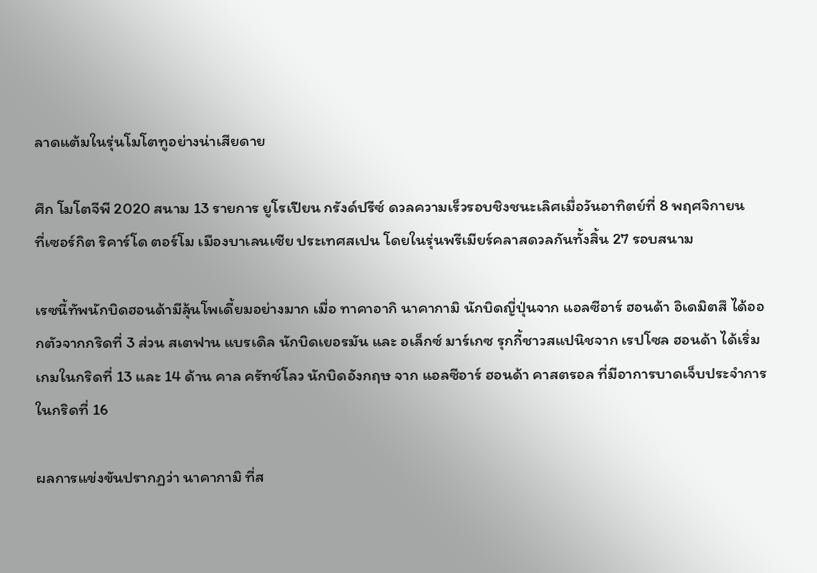ลาดแต้มในรุ่นโมโตทูอย่างน่าเสียดาย

ศึก โมโตจีพี 2020 สนาม 13 รายการ ยูโรเปียน กรังด์ปรีซ์ ดวลความเร็วรอบชิงชนะเลิศเมื่อวันอาทิตย์ที่ 8 พฤศจิกายน
ที่เซอร์กิต ริคาร์โด ตอร์โม เมืองบาเลนเซีย ประเทศสเปน โดยในรุ่นพรีเมียร์คลาสดวลกันทั้งสิ้น 27 รอบสนาม

เรซนี้ทัพนักบิดฮอนด้ามีลุ้นโพเดี้ยมอย่างมาก เมื่อ ทาคาอากิ นาคากามิ นักบิดญี่ปุ่นจาก แอลซีอาร์ ฮอนด้า อิเดมิตสึ ได้ออกตัวจากกริดที่ 3 ส่วน สเตฟาน แบรเดิล นักบิดเยอรมัน และ อเล็กซ์ มาร์เกซ รุกกี้ชาวสแปนิชจาก เรปโซล ฮอนด้า ได้เริ่มเกมในกริดที่ 13 และ 14 ด้าน คาล ครัทช์โลว นักบิดอังกฤษ จาก แอลซีอาร์ ฮอนด้า คาสตรอล ที่มีอาการบาดเจ็บประจำการในกริดที่ 16

ผลการแข่งขันปรากฏว่า นาคากามิ ที่ส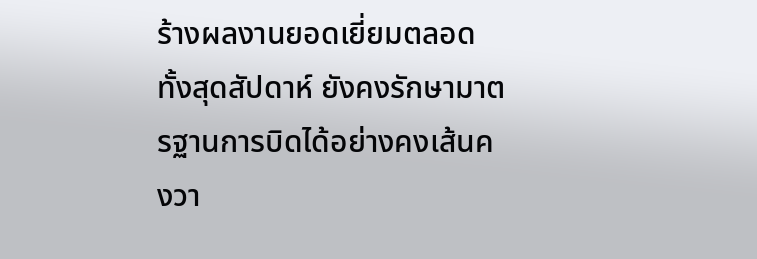ร้างผลงานยอดเยี่ยมตลอดทั้งสุดสัปดาห์ ยังคงรักษามาตรฐานการบิดได้อย่างคงเส้นคงวา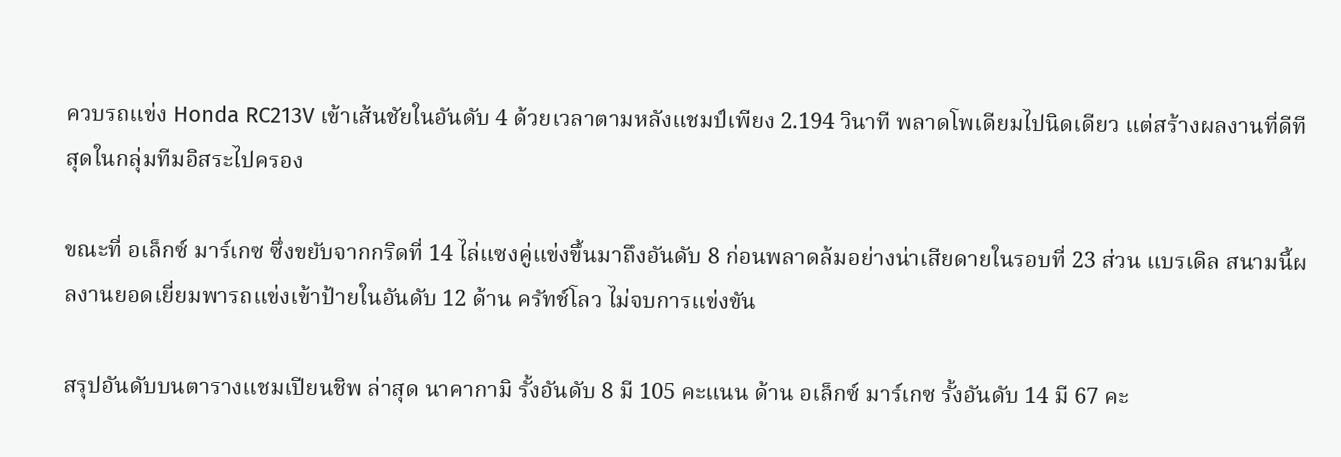ควบรถแข่ง Honda RC213V เข้าเส้นชัยในอันดับ 4 ด้วยเวลาตามหลังแชมป์เพียง 2.194 วินาที พลาดโพเดียมไปนิดเดียว แต่สร้างผลงานที่ดีทีสุดในกลุ่มทีมอิสระไปครอง

ขณะที่ อเล็กซ์ มาร์เกซ ซึ่งขยับจากกริดที่ 14 ไล่แซงคู่แข่งขึ้นมาถึงอันดับ 8 ก่อนพลาดล้มอย่างน่าเสียดายในรอบที่ 23 ส่วน แบรเดิล สนามนี้ผลงานยอดเยี่ยมพารถแข่งเข้าป้ายในอันดับ 12 ด้าน ครัทช์โลว ไม่จบการแข่งขัน

สรุปอันดับบนตารางแชมเปียนชิพ ล่าสุด นาคากามิ รั้งอันดับ 8 มี 105 คะแนน ด้าน อเล็กซ์ มาร์เกซ รั้งอันดับ 14 มี 67 คะ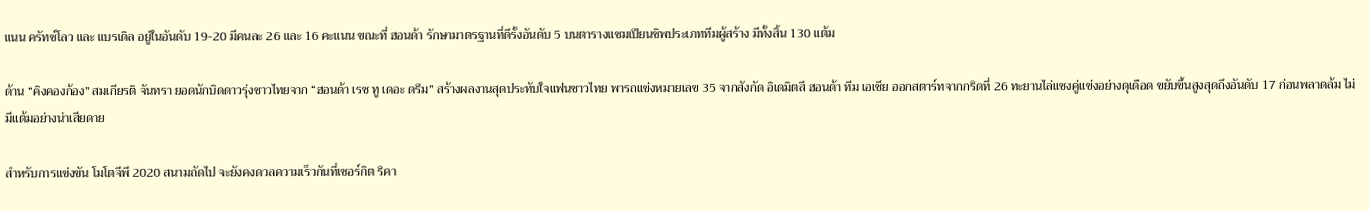แนน ครัทช์โลว และ แบรเดิล อยู่ในอันดับ 19-20 มีคนละ 26 และ 16 คะแนน ขณะที่ ฮอนด้า รักษามาตรฐานที่ดีรั้งอันดับ 5 บนตารางแชมเปียนชิพประเภททีมผู้สร้าง มีทั้งสิ้น 130 แต้ม

ด้าน “คิงคองก้อง” สมเกียรติ จันทรา ยอดนักบิดดาวรุ่งชาวไทยจาก “ฮอนด้า เรซ ทู เดอะ ดรีม” สร้างผลงานสุดประทับใจแฟนชาวไทย พารถแข่งหมายเลข 35 จากสังกัด อิเดมิตสึ ฮอนด้า ทีม เอเชีย ออกสตาร์ทจากกริดที่ 26 ทะยานไล่แซงคู่แข่งอย่างดุเดือด ขยับขึ้นสูงสุดถึงอันดับ 17 ก่อนพลาดล้ม ไม่มีแต้มอย่างน่าเสียดาย

สำหรับการแข่งขัน โมโตจีพี 2020 สนามถัดไป จะยังคงดวลความเร็วกันที่เซอร์กิต ริคา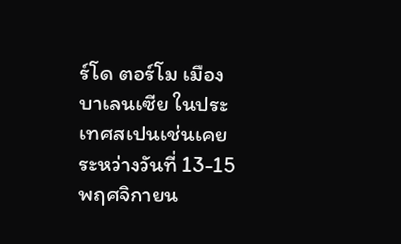ร์โด ตอร์โม เมืองบาเลนเซีย ในประเทศสเปนเช่นเคย ระหว่างวันที่ 13-15 พฤศจิกายน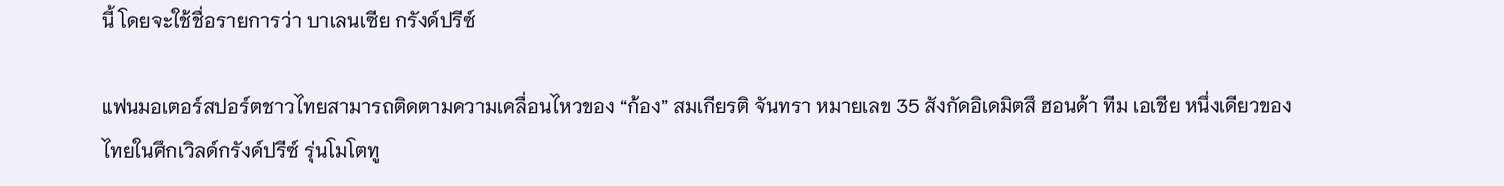นี้ โดยจะใช้ชื่อรายการว่า บาเลนเซีย กรังด์ปรีซ์

แฟนมอเตอร์สปอร์ตชาวไทยสามารถติดตามความเคลื่อนไหวของ “ก้อง” สมเกียรติ จันทรา หมายเลข 35 สังกัดอิเดมิตสึ ฮอนด้า ทีม เอเชีย หนึ่งเดียวของไทยในศึกเวิลด์กรังด์ปรีซ์ รุ่นโมโตทู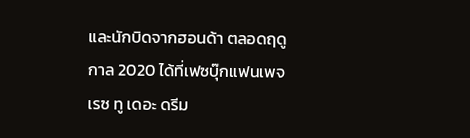และนักบิดจากฮอนด้า ตลอดฤดูกาล 2020 ได้ที่เฟซบุ๊กแฟนเพจ เรซ ทู เดอะ ดรีม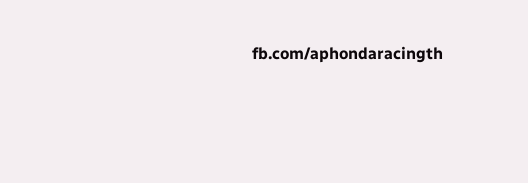fb.com/aphondaracingth